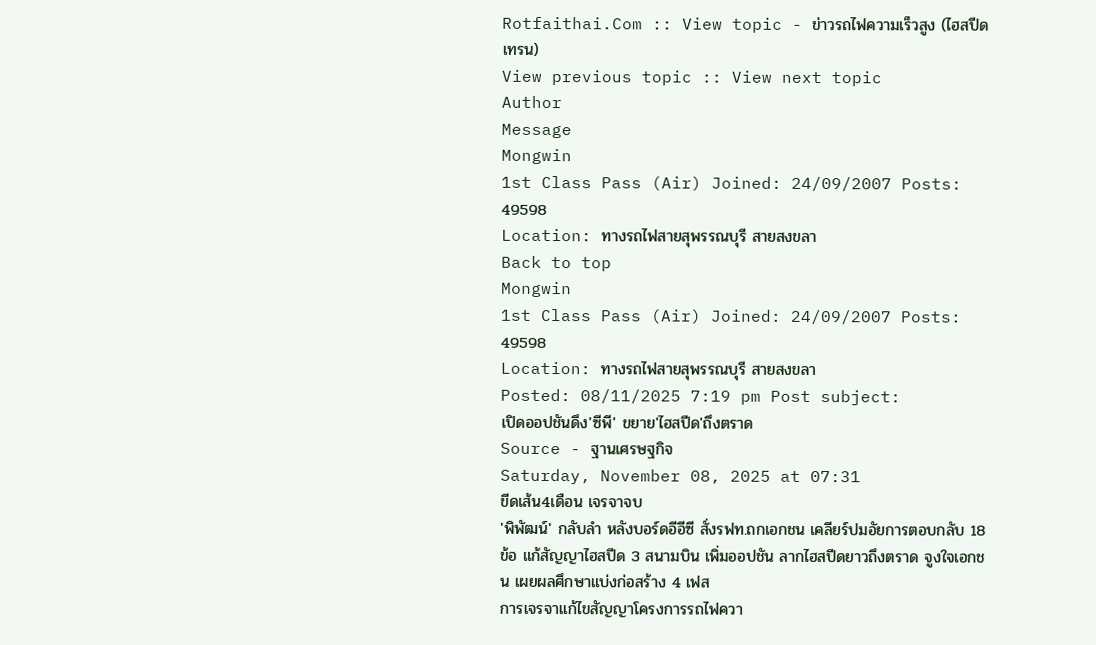Rotfaithai.Com :: View topic - ข่าวรถไฟความเร็วสูง (ไฮสปีดเทรน)
View previous topic :: View next topic
Author
Message
Mongwin
1st Class Pass (Air) Joined: 24/09/2007 Posts: 49598
Location: ทางรถไฟสายสุพรรณบุรี สายสงขลา
Back to top
Mongwin
1st Class Pass (Air) Joined: 24/09/2007 Posts: 49598
Location: ทางรถไฟสายสุพรรณบุรี สายสงขลา
Posted: 08/11/2025 7:19 pm Post subject:
เปิดออปชันดึง'ซีพี' ขยาย'ไฮสปีด'ถึงตราด
Source - ฐานเศรษฐกิจ
Saturday, November 08, 2025 at 07:31
ขีดเส้น4เดือน เจรจาจบ
'พิพัฒน์' กลับลำ หลังบอร์ดอีอีซี สั่งรฟท.ถกเอกชน เคลียร์ปมอัยการตอบกลับ 18 ข้อ แก้สัญญาไฮสปีด 3 สนามบิน เพิ่มออปชัน ลากไฮสปีดยาวถึงตราด จูงใจเอกชน เผยผลศึกษาแบ่งก่อสร้าง 4 เฟส
การเจรจาแก้ไขสัญญาโครงการรถไฟควา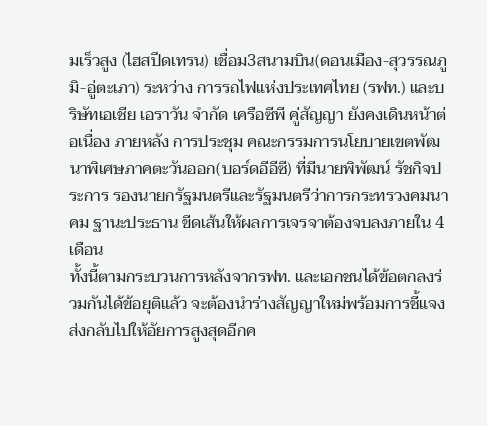มเร็วสูง (ไฮสปีดเทรน) เชื่อม3สนามบิน(ดอนเมือง-สุวรรณภูมิ-อู่ตะเภา) ระหว่าง การรถไฟแห่งประเทศไทย (รฟท.) และบริษัทเอเชีย เอราวัน จำกัด เครือซีพี คู่สัญญา ยังคงเดินหน้าต่อเนื่อง ภายหลัง การประชุม คณะกรรมการนโยบายเขตพัฒนาพิเศษภาคตะวันออก(บอร์ดอีอีซี) ที่มีนายพิพัฒน์ รัชกิจประการ รองนายกรัฐมนตรีและรัฐมนตรีว่าการกระทรวงคมนาคม ฐานะประธาน ขีดเส้นให้ผลการเจรจาต้องจบลงภายใน 4 เดือน
ทั้งนี้ตามกระบวนการหลังจากรฟท. และเอกชนได้ข้อตกลงร่วมกันได้ข้อยุติแล้ว จะต้องนำร่างสัญญาใหม่พร้อมการชี้แจงส่งกลับไปให้อัยการสูงสุดอีกค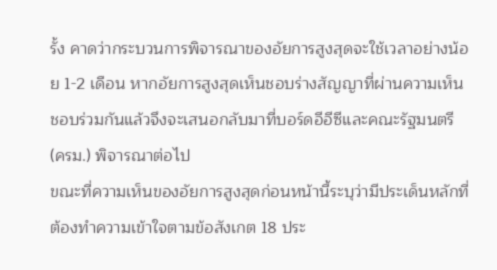รั้ง คาดว่ากระบวนการพิจารณาของอัยการสูงสุดจะใช้เวลาอย่างน้อย 1-2 เดือน หากอัยการสูงสุดเห็นชอบร่างสัญญาที่ผ่านความเห็นชอบร่วมกันแล้วจึงจะเสนอกลับมาที่บอร์ดอีอีซีและคณะรัฐมนตรี (ครม.) พิจารณาต่อไป
ขณะที่ความเห็นของอัยการสูงสุดก่อนหน้านี้ระบุว่ามีประเด็นหลักที่ต้องทำความเข้าใจตามข้อสังเกต 18 ประ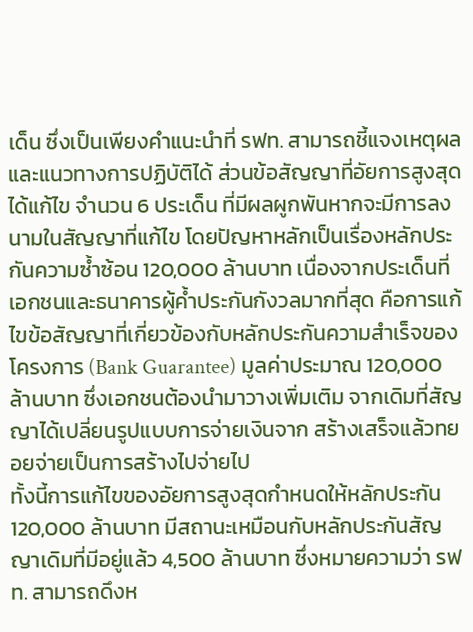เด็น ซึ่งเป็นเพียงคำแนะนำที่ รฟท. สามารถชี้แจงเหตุผลและแนวทางการปฏิบัติได้ ส่วนข้อสัญญาที่อัยการสูงสุดได้แก้ไข จำนวน 6 ประเด็น ที่มีผลผูกพันหากจะมีการลงนามในสัญญาที่แก้ไข โดยปัญหาหลักเป็นเรื่องหลักประกันความซ้ำซ้อน 120,000 ล้านบาท เนื่องจากประเด็นที่เอกชนและธนาคารผู้ค้ำประกันกังวลมากที่สุด คือการแก้ไขข้อสัญญาที่เกี่ยวข้องกับหลักประกันความสำเร็จของโครงการ (Bank Guarantee) มูลค่าประมาณ 120,000 ล้านบาท ซึ่งเอกชนต้องนำมาวางเพิ่มเติม จากเดิมที่สัญญาได้เปลี่ยนรูปแบบการจ่ายเงินจาก สร้างเสร็จแล้วทยอยจ่ายเป็นการสร้างไปจ่ายไป
ทั้งนี้การแก้ไขของอัยการสูงสุดกำหนดให้หลักประกัน 120,000 ล้านบาท มีสถานะเหมือนกับหลักประกันสัญญาเดิมที่มีอยู่แล้ว 4,500 ล้านบาท ซึ่งหมายความว่า รฟท. สามารถดึงห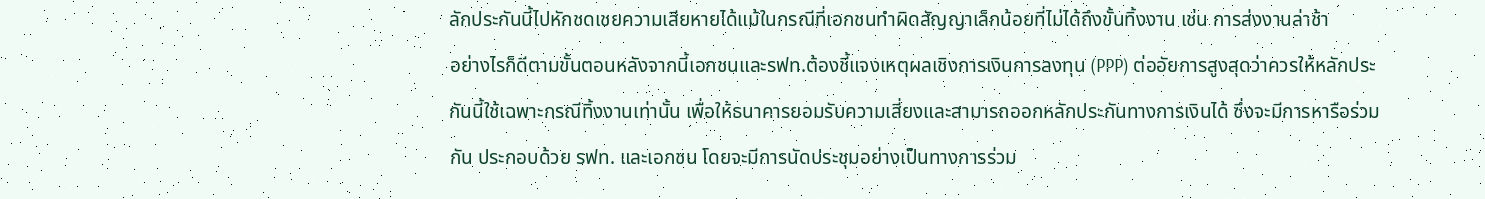ลักประกันนี้ไปหักชดเชยความเสียหายได้แม้ในกรณีที่เอกชนทำผิดสัญญาเล็กน้อยที่ไม่ได้ถึงขั้นทิ้งงาน เช่น การส่งงานล่าช้า
อย่างไรก็ดีตามขั้นตอนหลังจากนี้เอกชนและรฟท.ต้องชี้แจงเหตุผลเชิงการเงินการลงทุน (PPP) ต่ออัยการสูงสุดว่าควรให้หลักประกันนี้ใช้เฉพาะกรณีทิ้งงานเท่านั้น เพื่อให้ธนาคารยอมรับความเสี่ยงและสามารถออกหลักประกันทางการเงินได้ ซึ่งจะมีการหารือร่วมกัน ประกอบด้วย รฟท. และเอกชน โดยจะมีการนัดประชุมอย่างเป็นทางการร่วม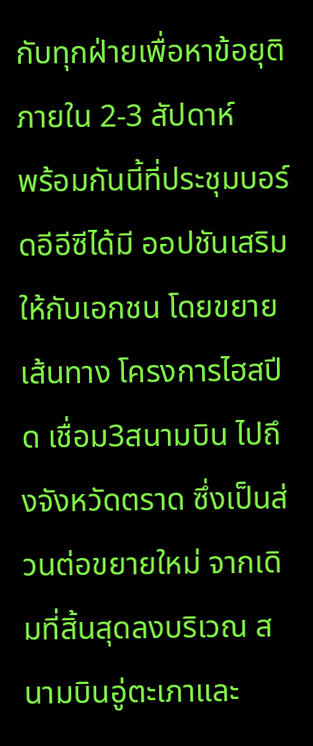กับทุกฝ่ายเพื่อหาข้อยุติภายใน 2-3 สัปดาห์
พร้อมกันนี้ที่ประชุมบอร์ดอีอีซีได้มี ออปชันเสริม ให้กับเอกชน โดยขยายเส้นทาง โครงการไฮสปีด เชื่อม3สนามบิน ไปถึงจังหวัดตราด ซึ่งเป็นส่วนต่อขยายใหม่ จากเดิมที่สิ้นสุดลงบริเวณ สนามบินอู่ตะเภาและ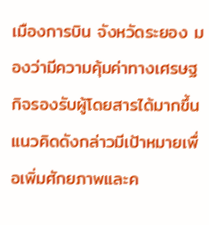เมืองการบิน จังหวัดระยอง มองว่ามีความคุ้มค่าทางเศรษฐกิจรองรับผู้โดยสารได้มากขึ้น
แนวคิดดังกล่าวมีเป้าหมายเพื่อเพิ่มศักยภาพและค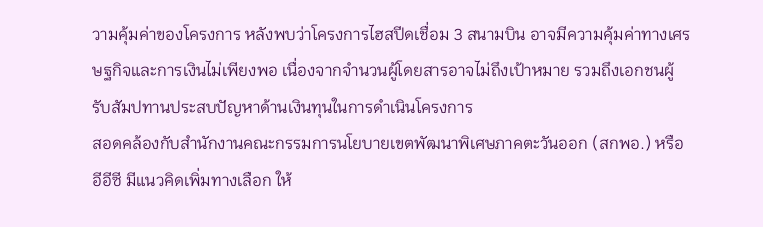วามคุ้มค่าของโครงการ หลังพบว่าโครงการไฮสปีดเชื่อม 3 สนามบิน อาจมีความคุ้มค่าทางเศรษฐกิจและการเงินไม่เพียงพอ เนื่องจากจำนวนผู้โดยสารอาจไม่ถึงเป้าหมาย รวมถึงเอกชนผู้รับสัมปทานประสบปัญหาด้านเงินทุนในการดำเนินโครงการ
สอดคล้องกับสำนักงานคณะกรรมการนโยบายเขตพัฒนาพิเศษภาคตะวันออก (สกพอ.) หรืออีอีซี มีแนวคิดเพิ่มทางเลือก ให้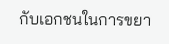กับเอกชนในการขยา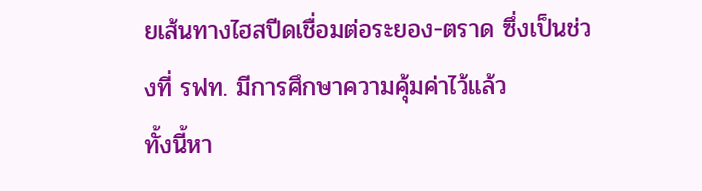ยเส้นทางไฮสปีดเชื่อมต่อระยอง-ตราด ซึ่งเป็นช่วงที่ รฟท. มีการศึกษาความคุ้มค่าไว้แล้ว
ทั้งนี้หา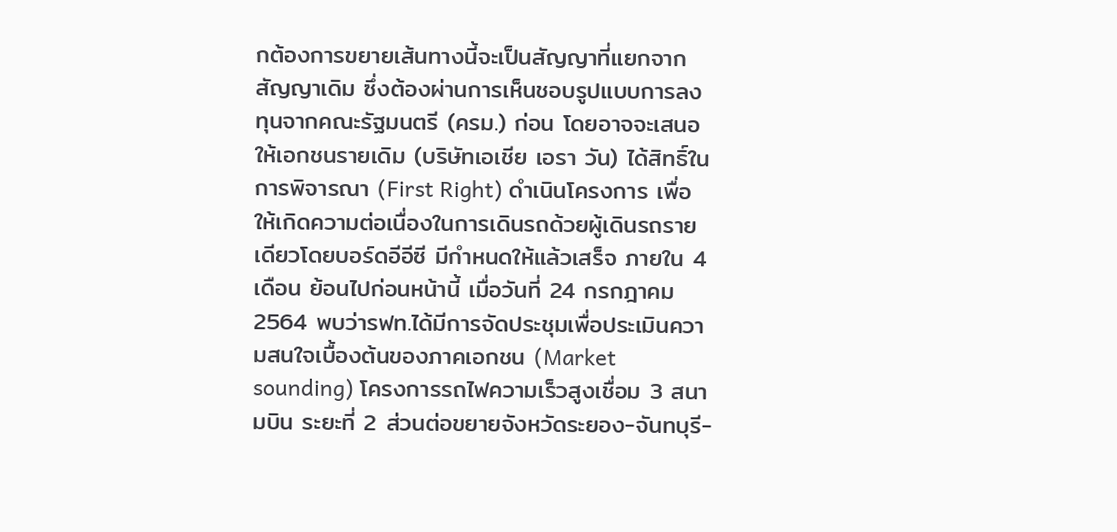กต้องการขยายเส้นทางนี้จะเป็นสัญญาที่แยกจากสัญญาเดิม ซึ่งต้องผ่านการเห็นชอบรูปแบบการลงทุนจากคณะรัฐมนตรี (ครม.) ก่อน โดยอาจจะเสนอให้เอกชนรายเดิม (บริษัทเอเชีย เอรา วัน) ได้สิทธิ์ในการพิจารณา (First Right) ดำเนินโครงการ เพื่อให้เกิดความต่อเนื่องในการเดินรถด้วยผู้เดินรถรายเดียวโดยบอร์ดอีอีซี มีกำหนดให้แล้วเสร็จ ภายใน 4เดือน ย้อนไปก่อนหน้านี้ เมื่อวันที่ 24 กรกฎาคม 2564 พบว่ารฟท.ได้มีการจัดประชุมเพื่อประเมินความสนใจเบื้องต้นของภาคเอกชน (Market sounding) โครงการรถไฟความเร็วสูงเชื่อม 3 สนามบิน ระยะที่ 2 ส่วนต่อขยายจังหวัดระยอง-จันทบุรี-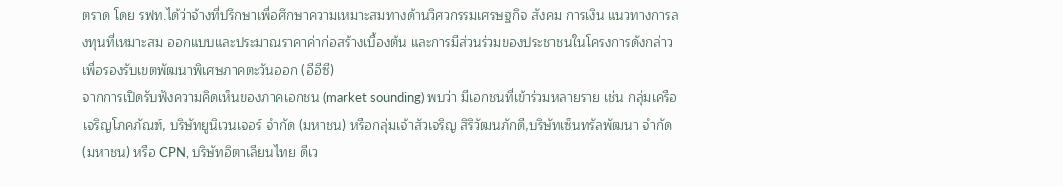ตราด โดย รฟท.ได้ว่าจ้างที่ปรึกษาเพื่อศึกษาความเหมาะสมทางด้านวิศวกรรมเศรษฐกิจ สังคม การเงิน แนวทางการลงทุนที่เหมาะสม ออกแบบและประมาณราคาค่าก่อสร้างเบื้องต้น และการมีส่วนร่วมของประชาชนในโครงการดังกล่าว เพื่อรองรับเขตพัฒนาพิเศษภาคตะวันออก (อีอีซี)
จากการเปิดรับฟังความคิดเห็นของภาคเอกชน (market sounding) พบว่า มีเอกชนที่เข้าร่วมหลายราย เช่น กลุ่มเครือเจริญโภคภัณฑ์, บริษัทยูนิเวนเจอร์ จำกัด (มหาชน) หรือกลุ่มเจ้าสัวเจริญ สิริวัฒนภักดี,บริษัทเซ็นทรัลพัฒนา จำกัด (มหาชน) หรือ CPN, บริษัทอิตาเลียนไทย ดีเว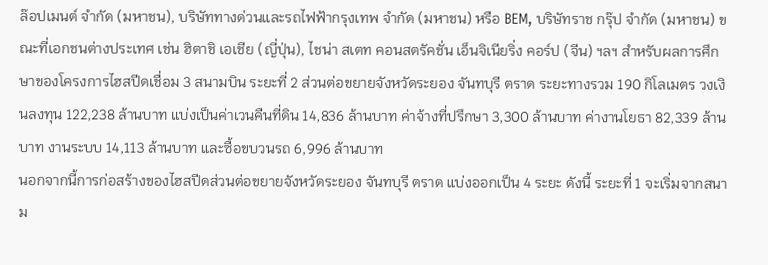ล๊อปเมนต์ จำกัด (มหาชน), บริษัททางด่วนและรถไฟฟ้ากรุงเทพ จำกัด (มหาชน) หรือ BEM, บริษัทราช กรุ๊ป จำกัด (มหาชน) ขณะที่เอกชนต่างประเทศ เช่น ฮิตาชิ เอเชีย (ญี่ปุ่น), ไชน่า สเตท คอนสตรัคชั่น เอ็นจิเนียริ่ง คอร์ป (จีน) ฯลฯ สำหรับผลการศึกษาของโครงการไฮสปีดเชื่อม 3 สนามบิน ระยะที่ 2 ส่วนต่อขยายจังหวัดระยอง จันทบุรี ตราด ระยะทางรวม 190 กิโลเมตร วงเงินลงทุน 122,238 ล้านบาท แบ่งเป็นค่าเวนคืนที่ดิน 14,836 ล้านบาท ค่าจ้างที่ปรึกษา 3,300 ล้านบาท ค่างานโยธา 82,339 ล้านบาท งานระบบ 14,113 ล้านบาท และซื้อขบวนรถ 6,996 ล้านบาท
นอกจากนี้การก่อสร้างของไฮสปีดส่วนต่อขยายจังหวัดระยอง จันทบุรี ตราด แบ่งออกเป็น 4 ระยะ ดังนี้ ระยะที่ 1 จะเริ่มจากสนาม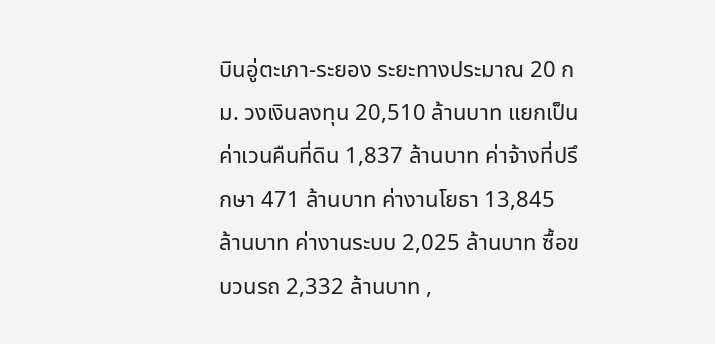บินอู่ตะเภา-ระยอง ระยะทางประมาณ 20 กม. วงเงินลงทุน 20,510 ล้านบาท แยกเป็นค่าเวนคืนที่ดิน 1,837 ล้านบาท ค่าจ้างที่ปรึกษา 471 ล้านบาท ค่างานโยธา 13,845 ล้านบาท ค่างานระบบ 2,025 ล้านบาท ซื้อขบวนรถ 2,332 ล้านบาท ,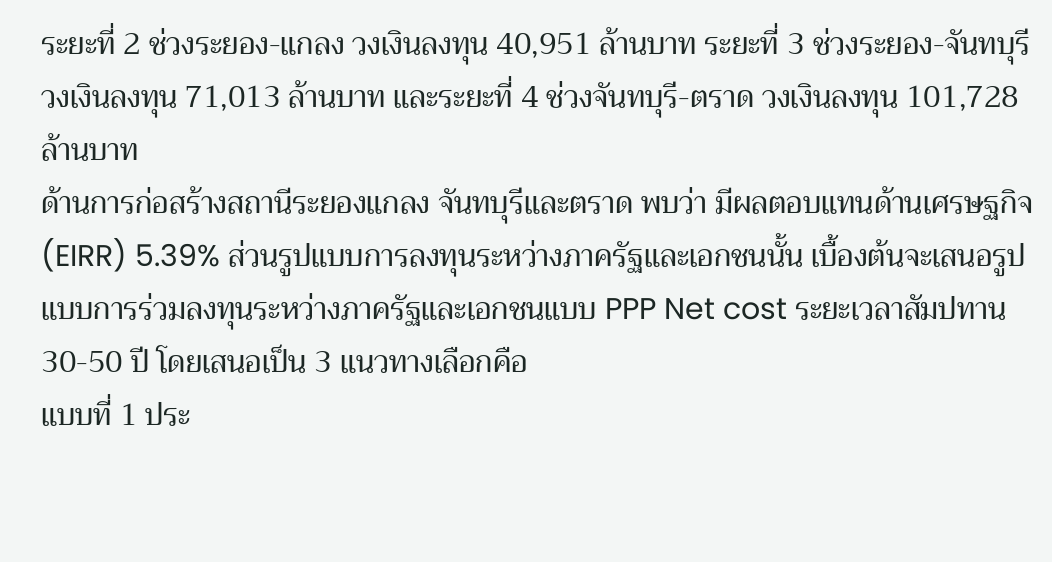ระยะที่ 2 ช่วงระยอง-แกลง วงเงินลงทุน 40,951 ล้านบาท ระยะที่ 3 ช่วงระยอง-จันทบุรี วงเงินลงทุน 71,013 ล้านบาท และระยะที่ 4 ช่วงจันทบุรี-ตราด วงเงินลงทุน 101,728 ล้านบาท
ด้านการก่อสร้างสถานีระยองแกลง จันทบุรีและตราด พบว่า มีผลตอบแทนด้านเศรษฐกิจ (EIRR) 5.39% ส่วนรูปแบบการลงทุนระหว่างภาครัฐและเอกชนนั้น เบื้องต้นจะเสนอรูปแบบการร่วมลงทุนระหว่างภาครัฐและเอกชนแบบ PPP Net cost ระยะเวลาสัมปทาน 30-50 ปี โดยเสนอเป็น 3 แนวทางเลือกคือ
แบบที่ 1 ประ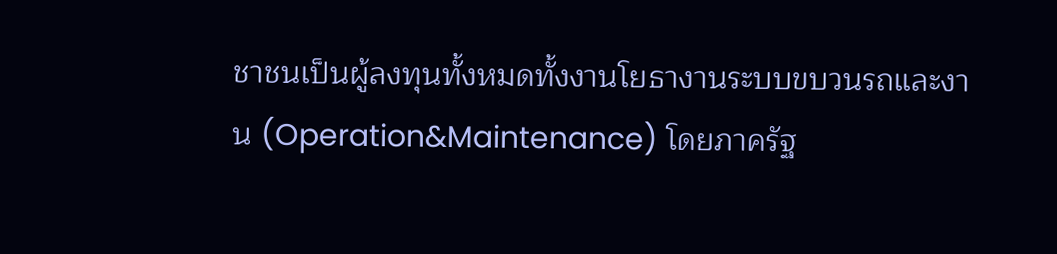ชาชนเป็นผู้ลงทุนทั้งหมดทั้งงานโยธางานระบบขบวนรถและงาน (Operation&Maintenance) โดยภาครัฐ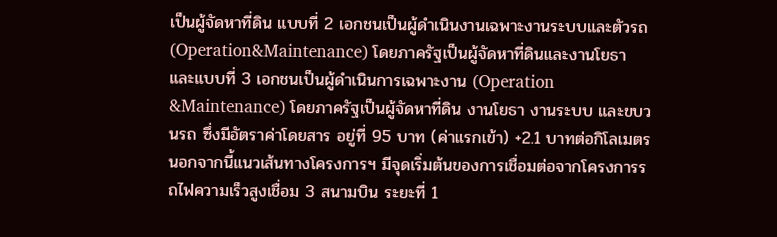เป็นผู้จัดหาที่ดิน แบบที่ 2 เอกชนเป็นผู้ดำเนินงานเฉพาะงานระบบและตัวรถ (Operation&Maintenance) โดยภาครัฐเป็นผู้จัดหาที่ดินและงานโยธา และแบบที่ 3 เอกชนเป็นผู้ดำเนินการเฉพาะงาน (Operation &Maintenance) โดยภาครัฐเป็นผู้จัดหาที่ดิน งานโยธา งานระบบ และขบวนรถ ซึ่งมีอัตราค่าโดยสาร อยู่ที่ 95 บาท (ค่าแรกเข้า) +2.1 บาทต่อกิโลเมตร
นอกจากนี้แนวเส้นทางโครงการฯ มีจุดเริ่มต้นของการเชื่อมต่อจากโครงการรถไฟความเร็วสูงเชื่อม 3 สนามบิน ระยะที่ 1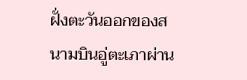ฝั่งตะวันออกของสนามบินอู่ตะเภาผ่าน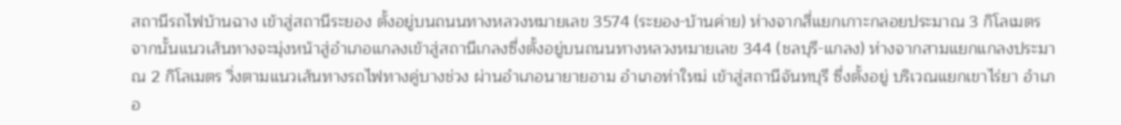สถานีรถไฟบ้านฉาง เข้าสู่สถานีระยอง ตั้งอยู่บนถนนทางหลวงหมายเลข 3574 (ระยอง-บ้านค่าย) ห่างจากสี่แยกเกาะกลอยประมาณ 3 กิโลเมตร
จากนั้นแนวเส้นทางจะมุ่งหน้าสู่อำเภอแกลงเข้าสู่สถานีเกลงซึ่งตั้งอยู่บนถนนทางหลวงหมายเลข 344 (ชลบุรี-แกลง) ห่างจากสามแยกแกลงประมาณ 2 กิโลเมตร วิ่งตามแนวเส้นทางรถไฟทางคู่บางช่วง ผ่านอำเภอนายายอาม อำเภอท่าใหม่ เข้าสู่สถานีจันทบุรี ซึ่งตั้งอยู่ บริเวณแยกเขาไร่ยา อำเภอ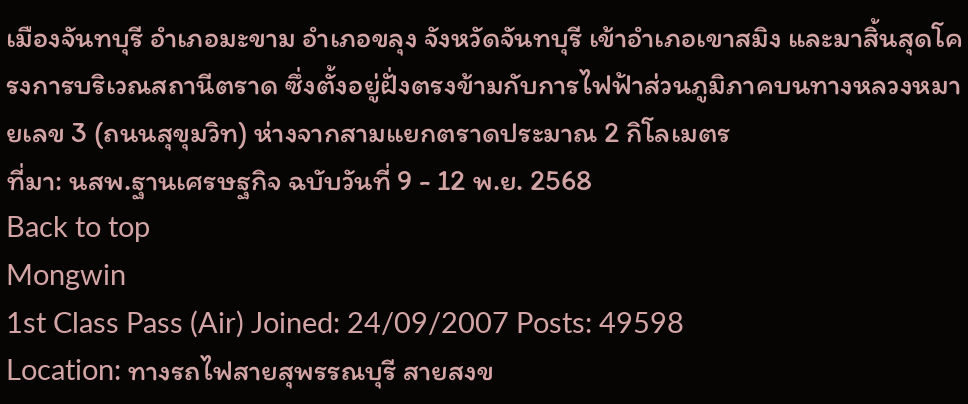เมืองจันทบุรี อำเภอมะขาม อำเภอขลุง จังหวัดจันทบุรี เข้าอำเภอเขาสมิง และมาสิ้นสุดโครงการบริเวณสถานีตราด ซึ่งตั้งอยู่ฝั่งตรงข้ามกับการไฟฟ้าส่วนภูมิภาคบนทางหลวงหมายเลข 3 (ถนนสุขุมวิท) ห่างจากสามแยกตราดประมาณ 2 กิโลเมตร
ที่มา: นสพ.ฐานเศรษฐกิจ ฉบับวันที่ 9 - 12 พ.ย. 2568
Back to top
Mongwin
1st Class Pass (Air) Joined: 24/09/2007 Posts: 49598
Location: ทางรถไฟสายสุพรรณบุรี สายสงข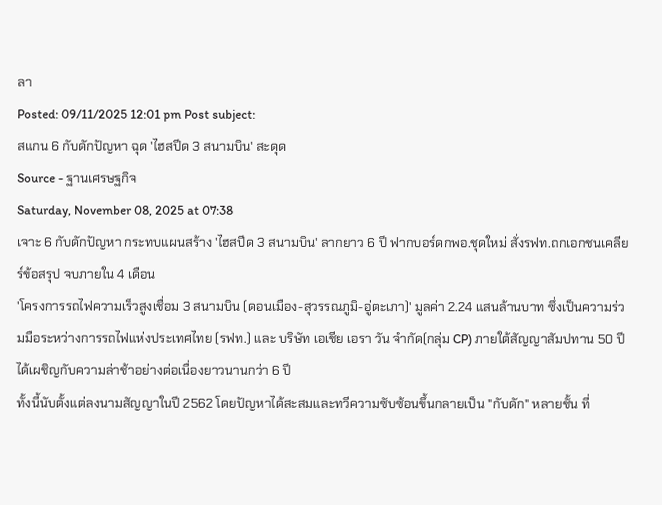ลา
Posted: 09/11/2025 12:01 pm Post subject:
สแกน 6 กับดักปัญหา ฉุด 'ไฮสปีด 3 สนามบิน' สะดุด
Source - ฐานเศรษฐกิจ
Saturday, November 08, 2025 at 07:38
เจาะ 6 กับดักปัญหา กระทบแผนสร้าง 'ไฮสปีด 3 สนามบิน' ลากยาว 6 ปี ฟากบอร์ดกพอ.ชุดใหม่ สั่งรฟท.ถกเอกชนเคลียร์ข้อสรุป จบภายใน 4 เดือน
'โครงการรถไฟความเร็วสูงเชื่อม 3 สนามบิน (ดอนเมือง-สุวรรณภูมิ-อู่ตะเภา)' มูลค่า 2.24 แสนล้านบาท ซึ่งเป็นความร่วมมือระหว่างการรถไฟแห่งประเทศไทย (รฟท.) และ บริษัท เอเชีย เอรา วัน จำกัด(กลุ่ม CP) ภายใต้สัญญาสัมปทาน 50 ปี ได้เผชิญกับความล่าช้าอย่างต่อเนื่องยาวนานกว่า 6 ปี
ทั้งนี้นับตั้งแต่ลงนามสัญญาในปี 2562 โดยปัญหาได้สะสมและทวีความซับซ้อนขึ้นกลายเป็น "กับดัก" หลายชั้น ที่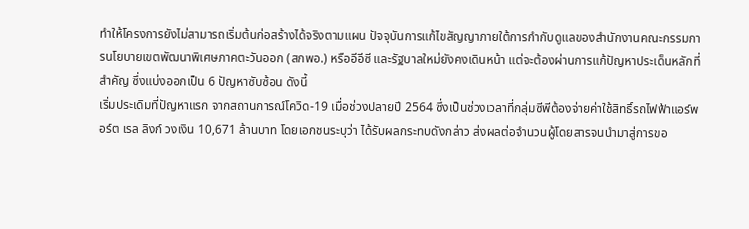ทำให้โครงการยังไม่สามารถเริ่มต้นก่อสร้างได้จริงตามแผน ปัจจุบันการแก้ไขสัญญาภายใต้การกำกับดูแลของสำนักงานคณะกรรมการนโยบายเขตพัฒนาพิเศษภาคตะวันออก (สกพอ.) หรืออีอีซี และรัฐบาลใหม่ยังคงเดินหน้า แต่จะต้องผ่านการแก้ปัญหาประเด็นหลักที่สำคัญ ซึ่งแบ่งออกเป็น 6 ปัญหาซับซ้อน ดังนี้
เริ่มประเดิมที่ปัญหาแรก จากสถานการณ์โควิด-19 เมื่อช่วงปลายปี 2564 ซึ่งเป็นช่วงเวลาที่กลุ่มซีพีต้องจ่ายค่าใช้สิทธิ์รถไฟฟ้าแอร์พอร์ต เรล ลิงก์ วงเงิน 10,671 ล้านบาท โดยเอกชนระบุว่า ได้รับผลกระทบดังกล่าว ส่งผลต่อจำนวนผู้โดยสารจนนำมาสู่การขอ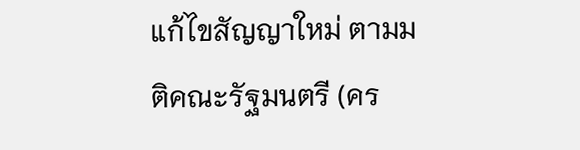แก้ไขสัญญาใหม่ ตามมติคณะรัฐมนตรี (คร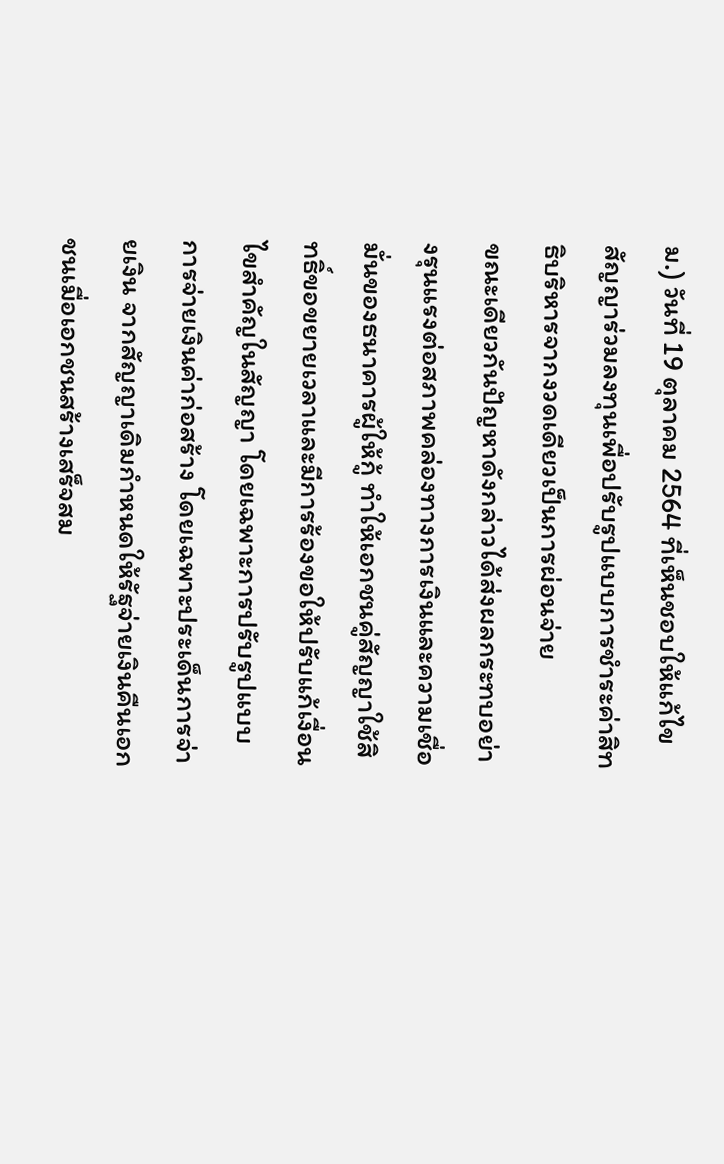ม.) วันที่ 19 ตุลาคม 2564 ที่เห็นชอบให้แก้ไขสัญญาร่วมลงทุนเพื่อปรับรูปแบบการชำระค่าสิทธิบริหารจากงวดเดียวเป็นการผ่อนจ่าย
ขณะเดียวกันปัญหาดังกล่าวได้ส่งผลกระทบอย่างรุนแรงต่อสภาพคล่องทางการเงินและความเชื่อมั่นของธนาคารผู้ให้กู้ ทำให้เอกชนคู่สัญญาใช้สิทธิ์ขอขยายเวลาและมีการร้องขอให้ปรับแก้เงื่อนไขสำคัญในสัญญา โดยเฉพาะการปรับรูปแบบการจ่ายเงินค่าก่อสร้าง โดยเฉพาะประเด็นการจ่ายเงิน จากสัญญาเดิมกำหนดให้รัฐจ่ายเงินคืนเอกชนเมื่อเอกชนสร้างเสร็จสม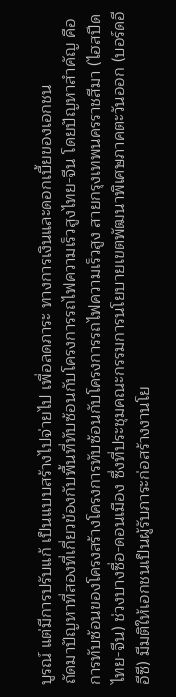บูรณ์ แต่มีการปรับแก้ เป็นแบบสร้างไปจ่ายไป เพื่อลดภาระ ทางการเงินและดอกเบี้ยของเอกชน
ถัดมาปัญหาที่สองที่เกี่ยวข้องกับพื้นที่ทับซ้อนกับโครงการรถไฟความเร็วสูงไทย-จีน โดยปัญหาสำคัญ คือ การทับซ้อนของโครงสร้างโครงการทับซ้อนกับโครงการรถไฟความเร็วสูง สายกรุงเทพนครราชสีมา (ไฮสปีดไทย-จีน) ช่วงบางซื่อ-ดอนเมือง ซึ่งที่ประชุมคณะกรรมการนโยบายเขตพัฒนาพิเศษภาคตะวันออก (บอร์ดอีอีซี) มีมติให้เอกชนเป็นผู้รับภาระก่อสร้างงานโย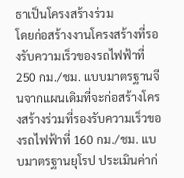ธาเป็นโครงสร้างร่วม
โดยก่อสร้างงานโครงสร้างที่รองรับความเร็วของรถไฟฟ้าที่ 250 กม./ชม. แบบมาตรฐานจีนจากแผนเดิมที่จะก่อสร้างโครงสร้างร่วมที่รองรับความเร็วของรถไฟฟ้าที่ 160 กม./ชม. แบบมาตรฐานยุโรป ประเมินค่าก่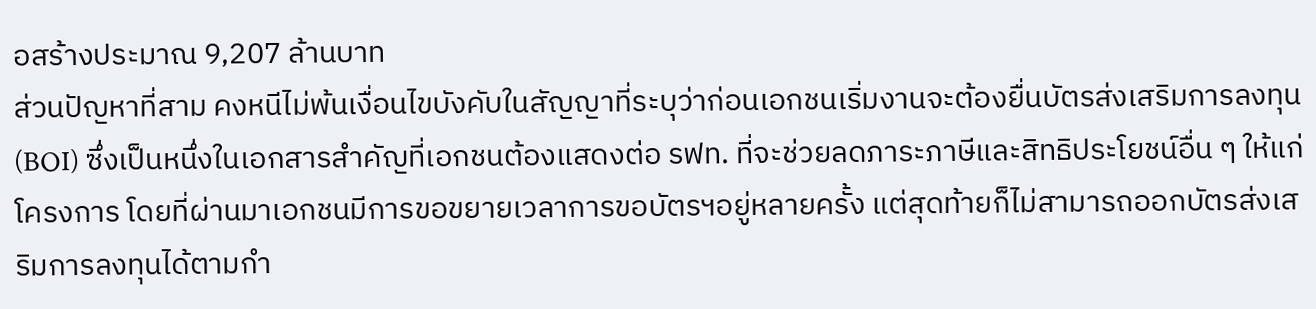อสร้างประมาณ 9,207 ล้านบาท
ส่วนปัญหาที่สาม คงหนีไม่พ้นเงื่อนไขบังคับในสัญญาที่ระบุว่าก่อนเอกชนเริ่มงานจะต้องยื่นบัตรส่งเสริมการลงทุน (BOI) ซึ่งเป็นหนึ่งในเอกสารสำคัญที่เอกชนต้องแสดงต่อ รฟท. ที่จะช่วยลดภาระภาษีและสิทธิประโยชน์อื่น ๆ ให้แก่โครงการ โดยที่ผ่านมาเอกชนมีการขอขยายเวลาการขอบัตรฯอยู่หลายครั้ง แต่สุดท้ายก็ไม่สามารถออกบัตรส่งเสริมการลงทุนได้ตามกำ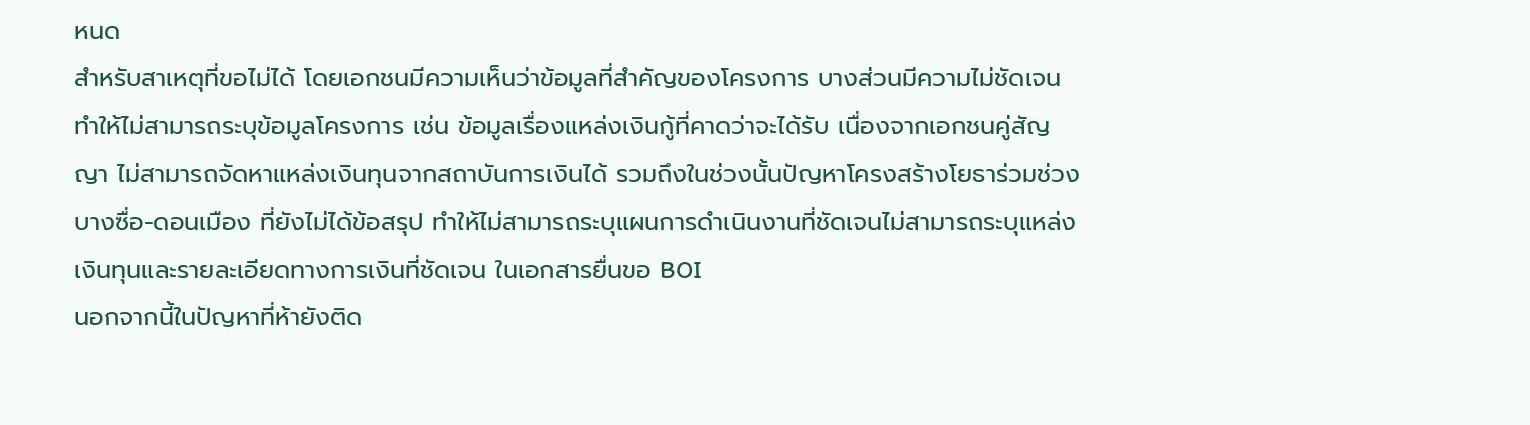หนด
สำหรับสาเหตุที่ขอไม่ได้ โดยเอกชนมีความเห็นว่าข้อมูลที่สำคัญของโครงการ บางส่วนมีความไม่ชัดเจน ทำให้ไม่สามารถระบุข้อมูลโครงการ เช่น ข้อมูลเรื่องแหล่งเงินกู้ที่คาดว่าจะได้รับ เนื่องจากเอกชนคู่สัญญา ไม่สามารถจัดหาแหล่งเงินทุนจากสถาบันการเงินได้ รวมถึงในช่วงนั้นปัญหาโครงสร้างโยธาร่วมช่วงบางซื่อ-ดอนเมือง ที่ยังไม่ได้ข้อสรุป ทำให้ไม่สามารถระบุแผนการดำเนินงานที่ชัดเจนไม่สามารถระบุแหล่งเงินทุนและรายละเอียดทางการเงินที่ชัดเจน ในเอกสารยื่นขอ BOI
นอกจากนี้ในปัญหาที่ห้ายังติด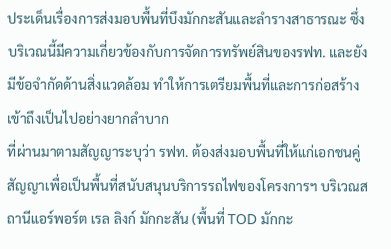ประเด็นเรื่องการส่งมอบพื้นที่บึงมักกะสันและลำรางสาธารณะ ซึ่งบริเวณนี้มีความเกี่ยวข้องกับการจัดการทรัพย์สินของรฟท. และยังมีข้อจำกัดด้านสิ่งแวดล้อม ทำให้การเตรียมพื้นที่และการก่อสร้างเข้าถึงเป็นไปอย่างยากลำบาก
ที่ผ่านมาตามสัญญาระบุว่า รฟท. ต้องส่งมอบพื้นที่ให้แก่เอกชนคู่สัญญาเพื่อเป็นพื้นที่สนับสนุนบริการรถไฟของโครงการฯ บริเวณสถานีแอร์พอร์ต เรล ลิงก์ มักกะสัน (พื้นที่ TOD มักกะ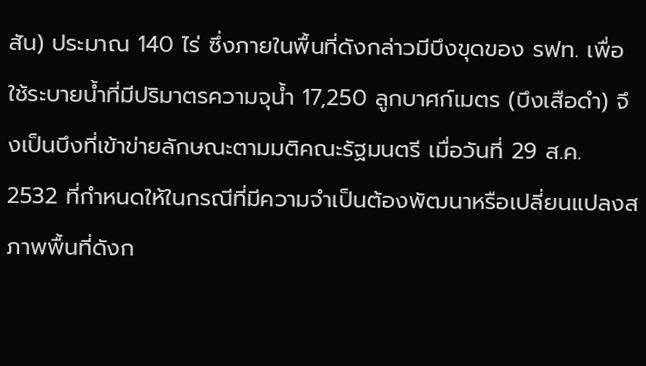สัน) ประมาณ 140 ไร่ ซึ่งภายในพื้นที่ดังกล่าวมีบึงขุดของ รฟท. เพื่อใช้ระบายน้ำที่มีปริมาตรความจุน้ำ 17,250 ลูกบาศก์เมตร (บึงเสือดำ) จึงเป็นบึงที่เข้าข่ายลักษณะตามมติคณะรัฐมนตรี เมื่อวันที่ 29 ส.ค. 2532 ที่กำหนดให้ในกรณีที่มีความจำเป็นต้องพัฒนาหรือเปลี่ยนแปลงสภาพพื้นที่ดังก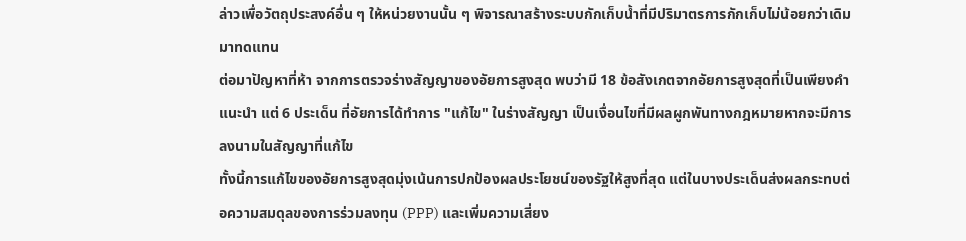ล่าวเพื่อวัตถุประสงค์อื่น ๆ ให้หน่วยงานนั้น ๆ พิจารณาสร้างระบบกักเก็บน้ำที่มีปริมาตรการกักเก็บไม่น้อยกว่าเดิมมาทดแทน
ต่อมาปัญหาที่ห้า จากการตรวจร่างสัญญาของอัยการสูงสุด พบว่ามี 18 ข้อสังเกตจากอัยการสูงสุดที่เป็นเพียงคำแนะนำ แต่ 6 ประเด็น ที่อัยการได้ทำการ "แก้ไข" ในร่างสัญญา เป็นเงื่อนไขที่มีผลผูกพันทางกฎหมายหากจะมีการลงนามในสัญญาที่แก้ไข
ทั้งนี้การแก้ไขของอัยการสูงสุดมุ่งเน้นการปกป้องผลประโยชน์ของรัฐให้สูงที่สุด แต่ในบางประเด็นส่งผลกระทบต่อความสมดุลของการร่วมลงทุน (PPP) และเพิ่มความเสี่ยง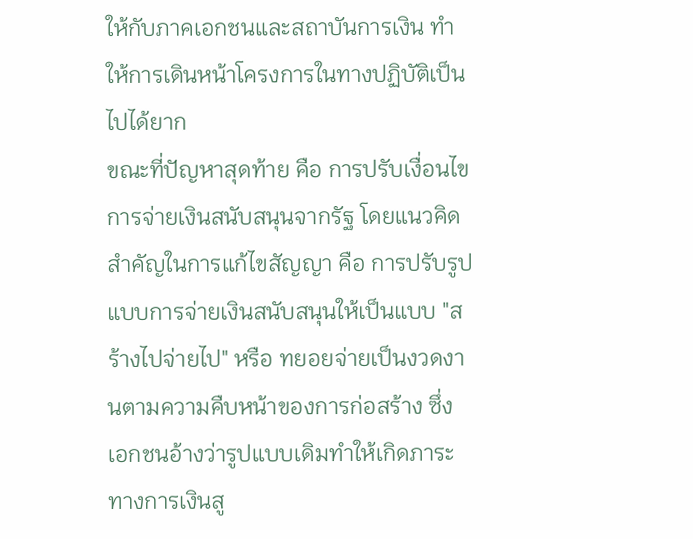ให้กับภาคเอกชนและสถาบันการเงิน ทำให้การเดินหน้าโครงการในทางปฏิบัติเป็นไปได้ยาก
ขณะที่ปัญหาสุดท้าย คือ การปรับเงื่อนไขการจ่ายเงินสนับสนุนจากรัฐ โดยแนวคิดสำคัญในการแก้ไขสัญญา คือ การปรับรูปแบบการจ่ายเงินสนับสนุนให้เป็นแบบ "สร้างไปจ่ายไป" หรือ ทยอยจ่ายเป็นงวดงานตามความคืบหน้าของการก่อสร้าง ซึ่งเอกชนอ้างว่ารูปแบบเดิมทำให้เกิดภาระทางการเงินสู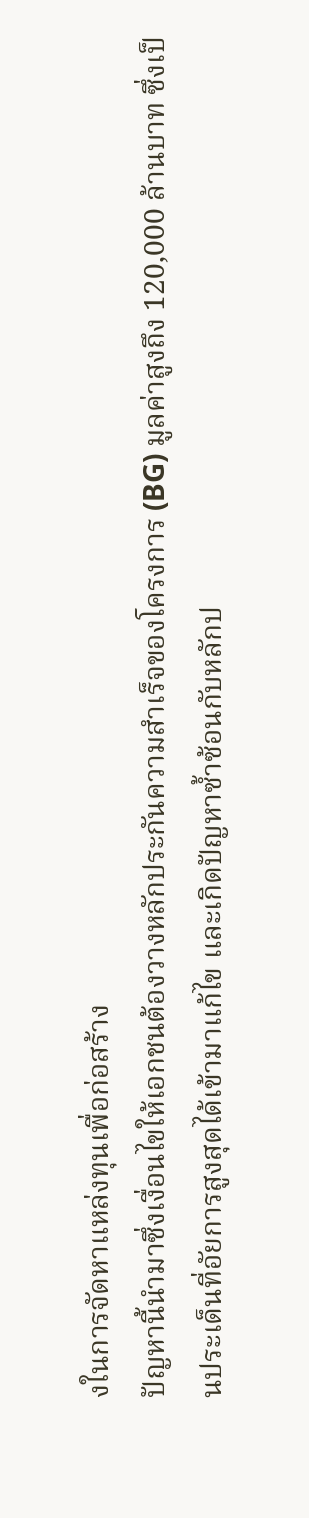งในการจัดหาแหล่งทุนเพื่อก่อสร้าง
ปัญหานี้นำมาซึ่งเงื่อนไขให้เอกชนต้องวางหลักประกันความสำเร็จของโครงการ (BG) มูลค่าสูงถึง 120,000 ล้านบาท ซึ่งเป็นประเด็นที่อัยการสูงสุดได้เข้ามาแก้ไข และเกิดปัญหาซ้ำซ้อนกับหลักป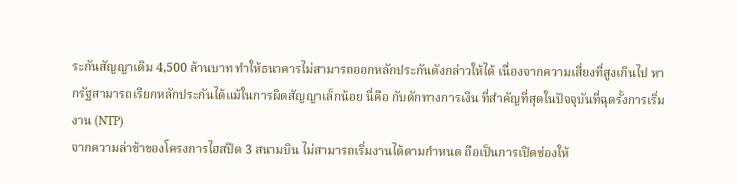ระกันสัญญาเดิม 4,500 ล้านบาท ทำให้ธนาคารไม่สามารถออกหลักประกันดังกล่าวให้ได้ เนื่องจากความเสี่ยงที่สูงเกินไป หากรัฐสามารถเรียกหลักประกันได้แม้ในการผิดสัญญาเล็กน้อย นี่คือ กับดักทางการเงิน ที่สำคัญที่สุดในปัจจุบันที่ฉุดรั้งการเริ่มงาน (NTP)
จากความล่าช้าของโครงการไฮสปีด 3 สนามบิน ไม่สามารถเริ่มงานได้ตามกำหนด ถือเป็นการเปิดช่องให้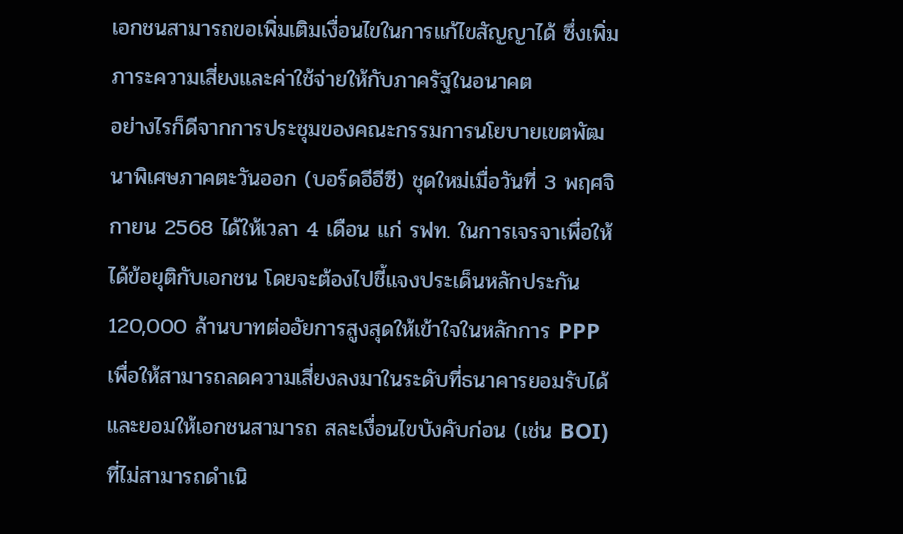เอกชนสามารถขอเพิ่มเติมเงื่อนไขในการแก้ไขสัญญาได้ ซึ่งเพิ่มภาระความเสี่ยงและค่าใช้จ่ายให้กับภาครัฐในอนาคต
อย่างไรก็ดีจากการประชุมของคณะกรรมการนโยบายเขตพัฒนาพิเศษภาคตะวันออก (บอร์ดอีอีซี) ชุดใหม่เมื่อวันที่ 3 พฤศจิกายน 2568 ได้ให้เวลา 4 เดือน แก่ รฟท. ในการเจรจาเพื่อให้ได้ข้อยุติกับเอกชน โดยจะต้องไปชี้แจงประเด็นหลักประกัน 120,000 ล้านบาทต่ออัยการสูงสุดให้เข้าใจในหลักการ PPP เพื่อให้สามารถลดความเสี่ยงลงมาในระดับที่ธนาคารยอมรับได้ และยอมให้เอกชนสามารถ สละเงื่อนไขบังคับก่อน (เช่น BOI) ที่ไม่สามารถดำเนิ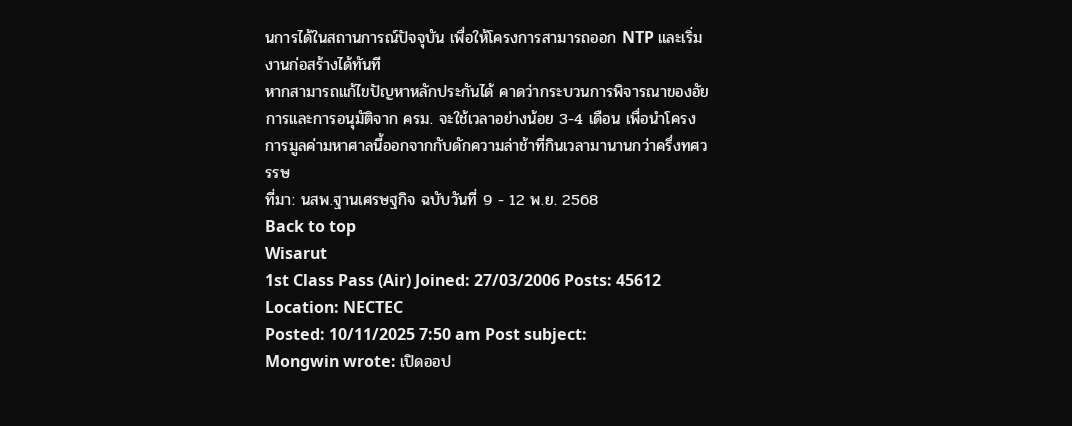นการได้ในสถานการณ์ปัจจุบัน เพื่อให้โครงการสามารถออก NTP และเริ่มงานก่อสร้างได้ทันที
หากสามารถแก้ไขปัญหาหลักประกันได้ คาดว่ากระบวนการพิจารณาของอัยการและการอนุมัติจาก ครม. จะใช้เวลาอย่างน้อย 3-4 เดือน เพื่อนำโครงการมูลค่ามหาศาลนี้ออกจากกับดักความล่าช้าที่กินเวลามานานกว่าครึ่งทศวรรษ
ที่มา: นสพ.ฐานเศรษฐกิจ ฉบับวันที่ 9 - 12 พ.ย. 2568
Back to top
Wisarut
1st Class Pass (Air) Joined: 27/03/2006 Posts: 45612
Location: NECTEC
Posted: 10/11/2025 7:50 am Post subject:
Mongwin wrote: เปิดออป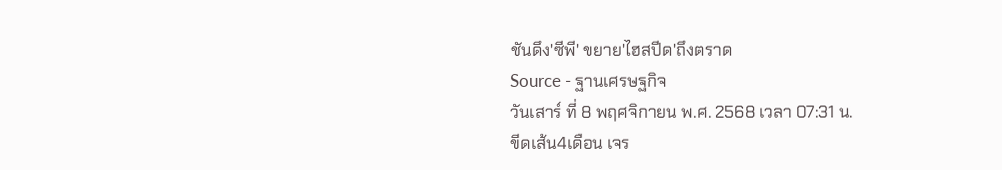ชันดึง'ซีพี' ขยาย'ไฮสปีด'ถึงตราด
Source - ฐานเศรษฐกิจ
วันเสาร์ ที่ 8 พฤศจิกายน พ.ศ. 2568 เวลา 07:31 น.
ขีดเส้น4เดือน เจร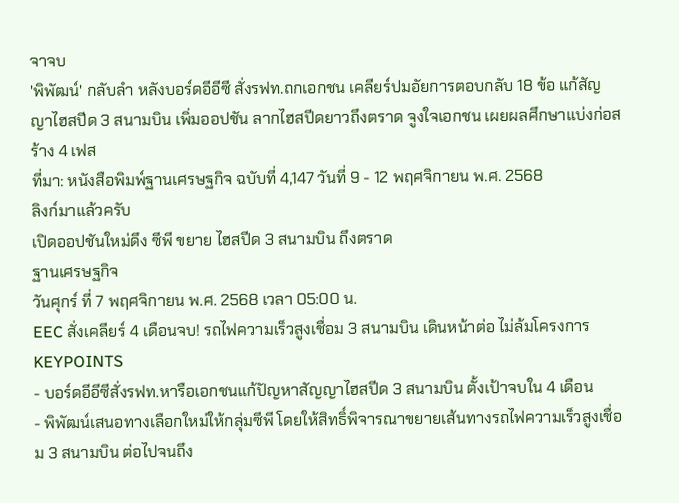จาจบ
'พิพัฒน์' กลับลำ หลังบอร์ดอีอีซี สั่งรฟท.ถกเอกชน เคลียร์ปมอัยการตอบกลับ 18 ข้อ แก้สัญญาไฮสปีด 3 สนามบิน เพิ่มออปชัน ลากไฮสปีดยาวถึงตราด จูงใจเอกชน เผยผลศึกษาแบ่งก่อสร้าง 4 เฟส
ที่มา: หนังสือพิมพ์ฐานเศรษฐกิจ ฉบับที่ 4,147 วันที่ 9 - 12 พฤศจิกายน พ.ศ. 2568
ลิงก์มาแล้วครับ
เปิดออปชันใหม่ดึง ซีพี ขยาย ไฮสปีด 3 สนามบิน ถึงตราด
ฐานเศรษฐกิจ
วันศุกร์ ที่ 7 พฤศจิกายน พ.ศ. 2568 เวลา 05:00 น.
EEC สั่งเคลียร์ 4 เดือนจบ! รถไฟความเร็วสูงเชื่อม 3 สนามบิน เดินหน้าต่อ ไม่ล้มโครงการ
KEYPOINTS
- บอร์ดอีอีซีสั่งรฟท.หารือเอกชนแก้ปัญหาสัญญาไฮสปีด 3 สนามบิน ตั้งเป้าจบใน 4 เดือน
- พิพัฒน์เสนอทางเลือกใหม่ให้กลุ่มซีพี โดยให้สิทธิ์พิจารณาขยายเส้นทางรถไฟความเร็วสูงเชื่อม 3 สนามบิน ต่อไปจนถึง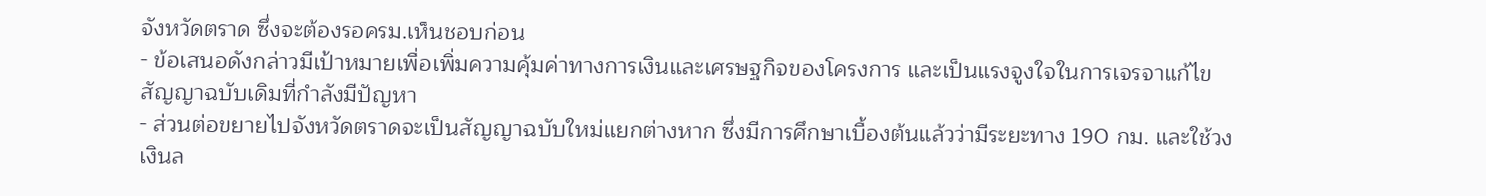จังหวัดตราด ซึ่งจะต้องรอครม.เห็นชอบก่อน
- ข้อเสนอดังกล่าวมีเป้าหมายเพื่อเพิ่มความคุ้มค่าทางการเงินและเศรษฐกิจของโครงการ และเป็นแรงจูงใจในการเจรจาแก้ไขสัญญาฉบับเดิมที่กำลังมีปัญหา
- ส่วนต่อขยายไปจังหวัดตราดจะเป็นสัญญาฉบับใหม่แยกต่างหาก ซึ่งมีการศึกษาเบื้องต้นแล้วว่ามีระยะทาง 190 กม. และใช้วงเงินล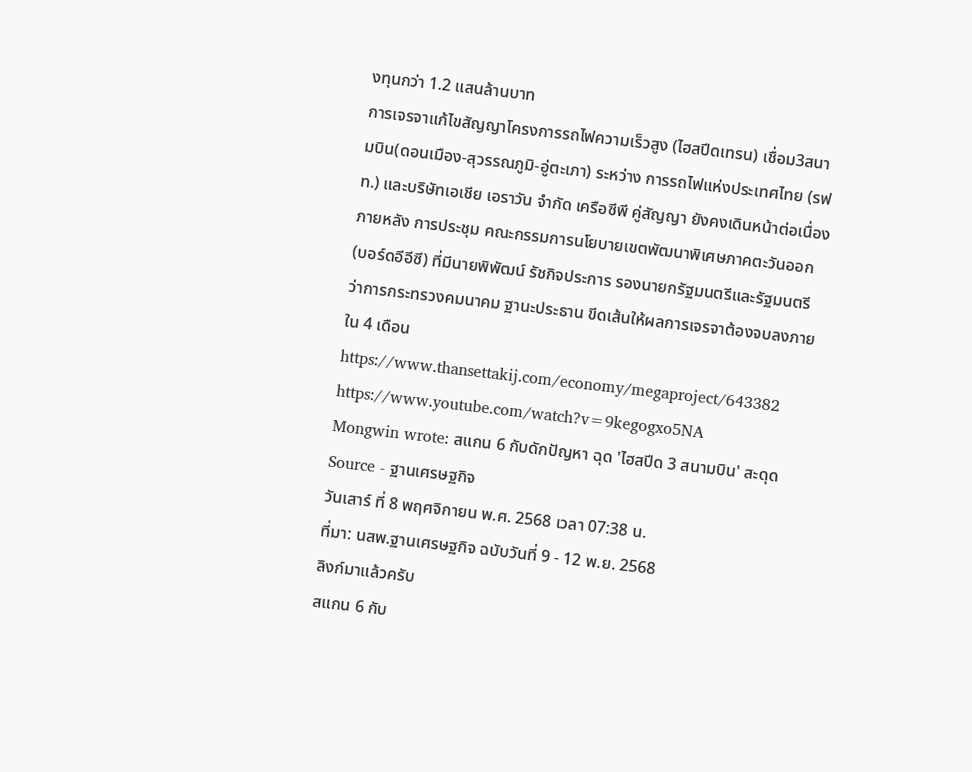งทุนกว่า 1.2 แสนล้านบาท
การเจรจาแก้ไขสัญญาโครงการรถไฟความเร็วสูง (ไฮสปีดเทรน) เชื่อม3สนามบิน(ดอนเมือง-สุวรรณภูมิ-อู่ตะเภา) ระหว่าง การรถไฟแห่งประเทศไทย (รฟท.) และบริษัทเอเชีย เอราวัน จำกัด เครือซีพี คู่สัญญา ยังคงเดินหน้าต่อเนื่อง ภายหลัง การประชุม คณะกรรมการนโยบายเขตพัฒนาพิเศษภาคตะวันออก (บอร์ดอีอีซี) ที่มีนายพิพัฒน์ รัชกิจประการ รองนายกรัฐมนตรีและรัฐมนตรีว่าการกระทรวงคมนาคม ฐานะประธาน ขีดเส้นให้ผลการเจรจาต้องจบลงภายใน 4 เดือน
https://www.thansettakij.com/economy/megaproject/643382
https://www.youtube.com/watch?v=9kegogxo5NA
Mongwin wrote: สแกน 6 กับดักปัญหา ฉุด 'ไฮสปีด 3 สนามบิน' สะดุด
Source - ฐานเศรษฐกิจ
วันเสาร์ ที่ 8 พฤศจิกายน พ.ศ. 2568 เวลา 07:38 น.
ที่มา: นสพ.ฐานเศรษฐกิจ ฉบับวันที่ 9 - 12 พ.ย. 2568
ลิงก์มาแล้วครับ
สแกน 6 กับ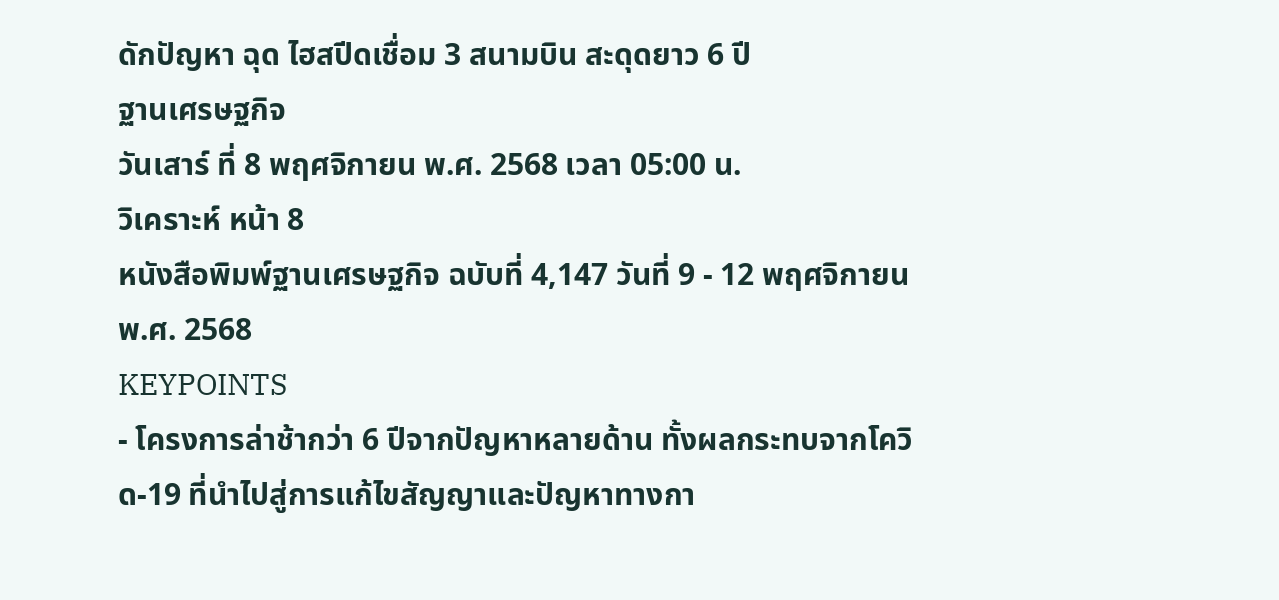ดักปัญหา ฉุด ไฮสปีดเชื่อม 3 สนามบิน สะดุดยาว 6 ปี
ฐานเศรษฐกิจ
วันเสาร์ ที่ 8 พฤศจิกายน พ.ศ. 2568 เวลา 05:00 น.
วิเคราะห์ หน้า 8
หนังสือพิมพ์ฐานเศรษฐกิจ ฉบับที่ 4,147 วันที่ 9 - 12 พฤศจิกายน พ.ศ. 2568
KEYPOINTS
- โครงการล่าช้ากว่า 6 ปีจากปัญหาหลายด้าน ทั้งผลกระทบจากโควิด-19 ที่นำไปสู่การแก้ไขสัญญาและปัญหาทางกา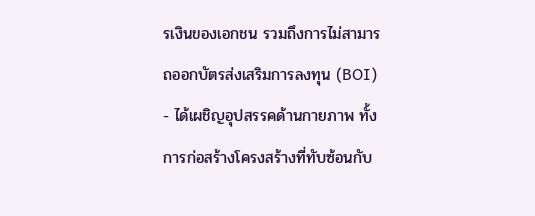รเงินของเอกชน รวมถึงการไม่สามารถออกบัตรส่งเสริมการลงทุน (BOI)
- ได้เผชิญอุปสรรคด้านกายภาพ ทั้งการก่อสร้างโครงสร้างที่ทับซ้อนกับ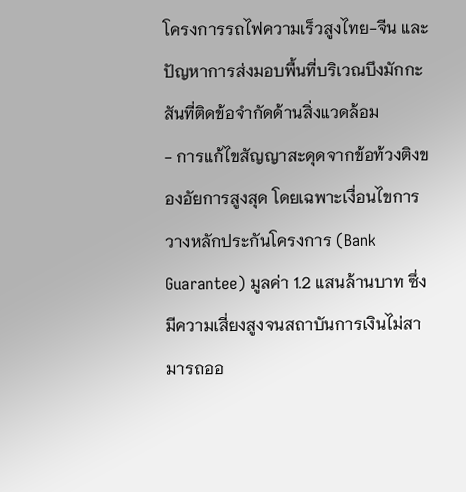โครงการรถไฟความเร็วสูงไทย-จีน และปัญหาการส่งมอบพื้นที่บริเวณบึงมักกะสันที่ติดข้อจำกัดด้านสิ่งแวดล้อม
- การแก้ไขสัญญาสะดุดจากข้อท้วงติงของอัยการสูงสุด โดยเฉพาะเงื่อนไขการวางหลักประกันโครงการ (Bank Guarantee) มูลค่า 1.2 แสนล้านบาท ซึ่งมีความเสี่ยงสูงจนสถาบันการเงินไม่สามารถออ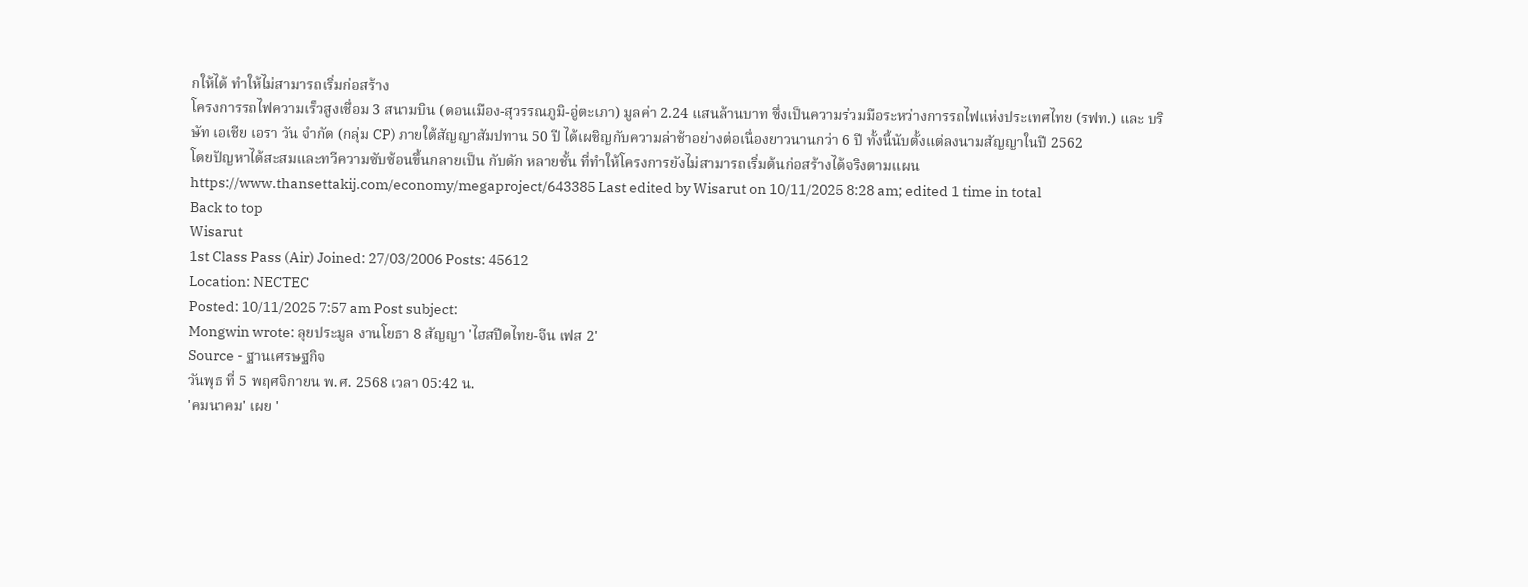กให้ได้ ทำให้ไม่สามารถเริ่มก่อสร้าง
โครงการรถไฟความเร็วสูงเชื่อม 3 สนามบิน (ดอนเมือง-สุวรรณภูมิ-อู่ตะเภา) มูลค่า 2.24 แสนล้านบาท ซึ่งเป็นความร่วมมือระหว่างการรถไฟแห่งประเทศไทย (รฟท.) และ บริษัท เอเชีย เอรา วัน จำกัด (กลุ่ม CP) ภายใต้สัญญาสัมปทาน 50 ปี ได้เผชิญกับความล่าช้าอย่างต่อเนื่องยาวนานกว่า 6 ปี ทั้งนี้นับตั้งแต่ลงนามสัญญาในปี 2562
โดยปัญหาได้สะสมและทวีความซับซ้อนขึ้นกลายเป็น กับดัก หลายชั้น ที่ทำให้โครงการยังไม่สามารถเริ่มต้นก่อสร้างได้จริงตามแผน
https://www.thansettakij.com/economy/megaproject/643385 Last edited by Wisarut on 10/11/2025 8:28 am; edited 1 time in total
Back to top
Wisarut
1st Class Pass (Air) Joined: 27/03/2006 Posts: 45612
Location: NECTEC
Posted: 10/11/2025 7:57 am Post subject:
Mongwin wrote: ลุยประมูล งานโยธา 8 สัญญา 'ไฮสปีดไทย-จีน เฟส 2'
Source - ฐานเศรษฐกิจ
วันพุธ ที่ 5 พฤศจิกายน พ.ศ. 2568 เวลา 05:42 น.
'คมนาคม' เผย '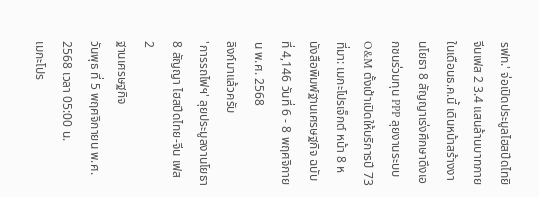รฟท.' จ่อเปิดประมูลไฮสปีดไทยิจีนเฟส 2 3.4 แสนล้านบาทภายในเดือนธ.ค.นี้ เดินหน้าสร้างงานโยธา 8 สัญญาเร่งศึกษาดึงเอกชนร่วมทุน PPP ลุยงานระบบ O&M ตั้งเป้าเปิดให้บริการปี 73
ที่มา: เมกะโปรเจ็กต์ หน้า 8 หนังสือพิมพ์ฐานเศรษฐกิจ ฉบับที่ 4,146 วันที่ 6 - 8 พฤศจิกายน พ.ศ. 2568
ลิงก์มาแล้วครับ
'การรถไฟฯ' ลุยประมูลงานโยธา 8 สัญญา ไฮสปีดไทย-จีน เฟส 2
ฐานเศรษฐกิจ
วันพุธ ที่ 5 พฤศจิกายน พ.ศ. 2568 เวลา 05:00 น.
เมกะโปร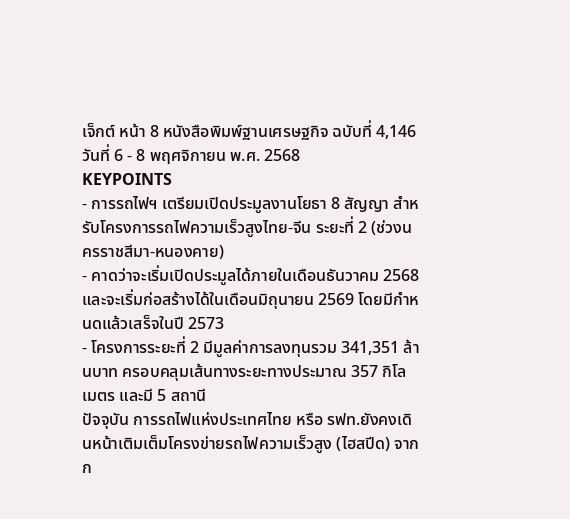เจ็กต์ หน้า 8 หนังสือพิมพ์ฐานเศรษฐกิจ ฉบับที่ 4,146 วันที่ 6 - 8 พฤศจิกายน พ.ศ. 2568
KEYPOINTS
- การรถไฟฯ เตรียมเปิดประมูลงานโยธา 8 สัญญา สำหรับโครงการรถไฟความเร็วสูงไทย-จีน ระยะที่ 2 (ช่วงนครราชสีมา-หนองคาย)
- คาดว่าจะเริ่มเปิดประมูลได้ภายในเดือนธันวาคม 2568 และจะเริ่มก่อสร้างได้ในเดือนมิถุนายน 2569 โดยมีกำหนดแล้วเสร็จในปี 2573
- โครงการระยะที่ 2 มีมูลค่าการลงทุนรวม 341,351 ล้านบาท ครอบคลุมเส้นทางระยะทางประมาณ 357 กิโลเมตร และมี 5 สถานี
ปัจจุบัน การรถไฟแห่งประเทศไทย หรือ รฟท.ยังคงเดินหน้าเติมเต็มโครงข่ายรถไฟความเร็วสูง (ไฮสปีด) จากก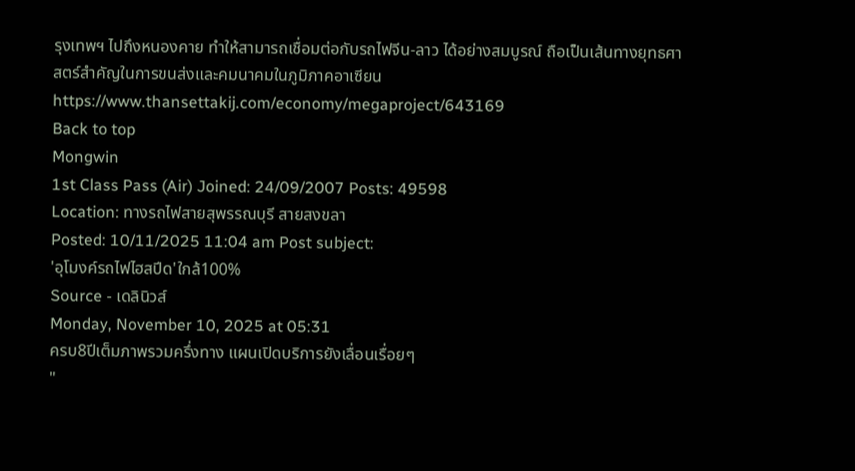รุงเทพฯ ไปถึงหนองคาย ทำให้สามารถเชื่อมต่อกับรถไฟจีน-ลาว ได้อย่างสมบูรณ์ ถือเป็นเส้นทางยุทธศาสตร์สำคัญในการขนส่งและคมนาคมในภูมิภาคอาเซียน
https://www.thansettakij.com/economy/megaproject/643169
Back to top
Mongwin
1st Class Pass (Air) Joined: 24/09/2007 Posts: 49598
Location: ทางรถไฟสายสุพรรณบุรี สายสงขลา
Posted: 10/11/2025 11:04 am Post subject:
'อุโมงค์รถไฟไฮสปีด'ใกล้100%
Source - เดลินิวส์
Monday, November 10, 2025 at 05:31
ครบ8ปีเต็มภาพรวมครึ่งทาง แผนเปิดบริการยังเลื่อนเรื่อยๆ
"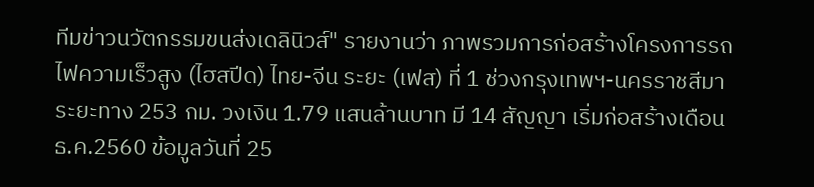ทีมข่าวนวัตกรรมขนส่งเดลินิวส์" รายงานว่า ภาพรวมการก่อสร้างโครงการรถไฟความเร็วสูง (ไฮสปีด) ไทย-จีน ระยะ (เฟส) ที่ 1 ช่วงกรุงเทพฯ-นครราชสีมา ระยะทาง 253 กม. วงเงิน 1.79 แสนล้านบาท มี 14 สัญญา เริ่มก่อสร้างเดือน ธ.ค.2560 ข้อมูลวันที่ 25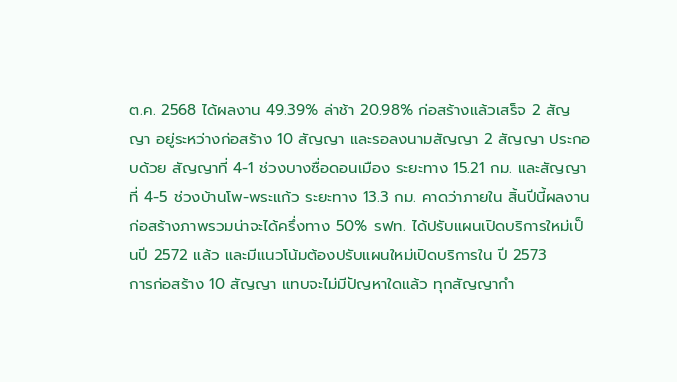ต.ค. 2568 ได้ผลงาน 49.39% ล่าช้า 20.98% ก่อสร้างแล้วเสร็จ 2 สัญญา อยู่ระหว่างก่อสร้าง 10 สัญญา และรอลงนามสัญญา 2 สัญญา ประกอบด้วย สัญญาที่ 4-1 ช่วงบางซื่อดอนเมือง ระยะทาง 15.21 กม. และสัญญาที่ 4-5 ช่วงบ้านโพ-พระแก้ว ระยะทาง 13.3 กม. คาดว่าภายใน สิ้นปีนี้ผลงานก่อสร้างภาพรวมน่าจะได้ครึ่งทาง 50% รฟท. ได้ปรับแผนเปิดบริการใหม่เป็นปี 2572 แล้ว และมีแนวโน้มต้องปรับแผนใหม่เปิดบริการใน ปี 2573
การก่อสร้าง 10 สัญญา แทบจะไม่มีปัญหาใดแล้ว ทุกสัญญากำ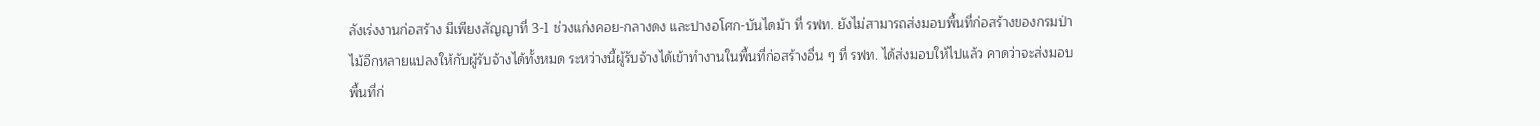ลังเร่งงานก่อสร้าง มีเพียงสัญญาที่ 3-1 ช่วงแก่งคอย-กลางดง และปางอโศก-บันไดม้า ที่ รฟท. ยังไม่สามารถส่งมอบพื้นที่ก่อสร้างของกรมป่าไม้อีกหลายแปลงให้กับผู้รับจ้างได้ทั้งหมด ระหว่างนี้ผู้รับจ้างได้เข้าทำงานในพื้นที่ก่อสร้างอื่น ๆ ที่ รฟท. ได้ส่งมอบให้ไปแล้ว คาดว่าจะส่งมอบพื้นที่ก่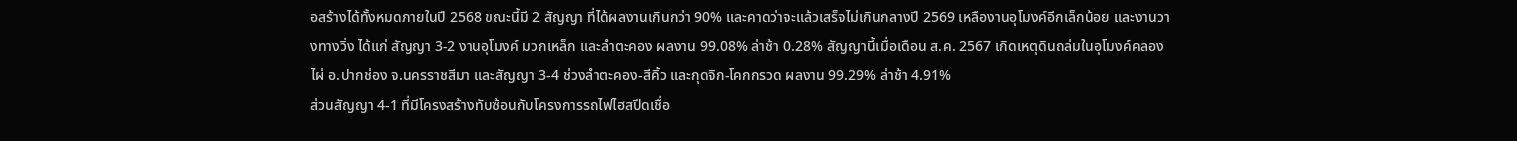อสร้างได้ทั้งหมดภายในปี 2568 ขณะนี้มี 2 สัญญา ที่ได้ผลงานเกินกว่า 90% และคาดว่าจะแล้วเสร็จไม่เกินกลางปี 2569 เหลืองานอุโมงค์อีกเล็กน้อย และงานวางทางวิ่ง ได้แก่ สัญญา 3-2 งานอุโมงค์ มวกเหล็ก และลำตะคอง ผลงาน 99.08% ล่าช้า 0.28% สัญญานี้เมื่อเดือน ส.ค. 2567 เกิดเหตุดินถล่มในอุโมงค์คลองไผ่ อ.ปากช่อง จ.นครราชสีมา และสัญญา 3-4 ช่วงลำตะคอง-สีคิ้ว และกุดจิก-โคกกรวด ผลงาน 99.29% ล่าช้า 4.91%
ส่วนสัญญา 4-1 ที่มีโครงสร้างทับซ้อนกับโครงการรถไฟไฮสปีดเชื่อ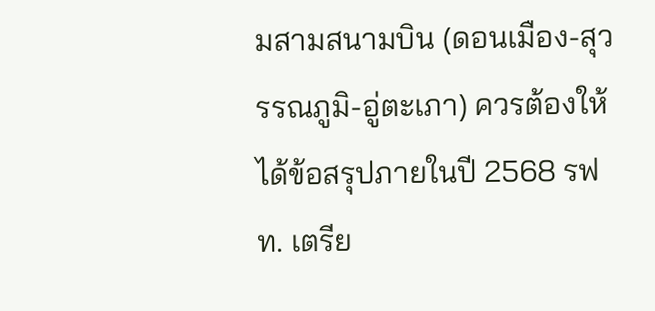มสามสนามบิน (ดอนเมือง-สุวรรณภูมิ-อู่ตะเภา) ควรต้องให้ได้ข้อสรุปภายในปี 2568 รฟท. เตรีย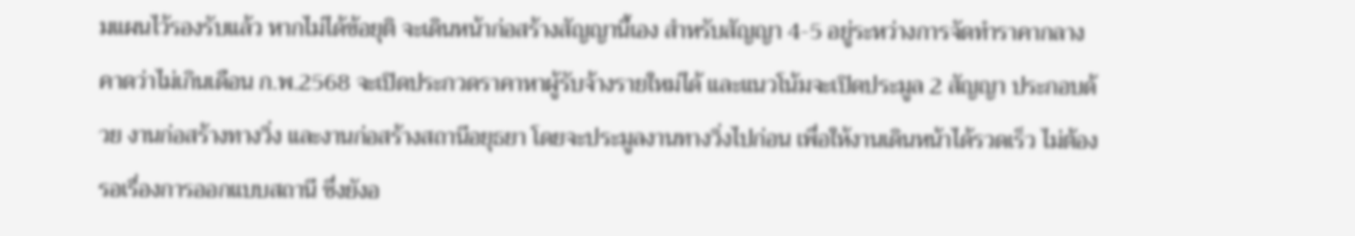มแผนไว้รองรับแล้ว หากไม่ได้ข้อยุติ จะเดินหน้าก่อสร้างสัญญานี้เอง สำหรับสัญญา 4-5 อยู่ระหว่างการจัดทำราคากลาง คาดว่าไม่เกินเดือน ก.พ.2568 จะเปิดประกวดราคาหาผู้รับจ้างรายใหม่ได้ และแนวโน้มจะเปิดประมูล 2 สัญญา ประกอบด้วย งานก่อสร้างทางวิ่ง และงานก่อสร้างสถานีอยุธยา โดยจะประมูลงานทางวิ่งไปก่อน เพื่อให้งานเดินหน้าได้รวดเร็ว ไม่ต้องรอเรื่องการออกแบบสถานี ซึ่งยังอ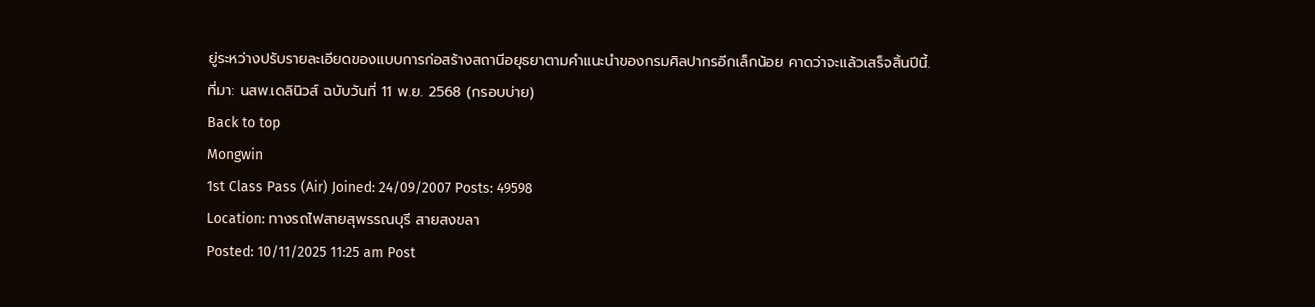ยู่ระหว่างปรับรายละเอียดของแบบการก่อสร้างสถานีอยุธยาตามคำแนะนำของกรมศิลปากรอีกเล็กน้อย คาดว่าจะแล้วเสร็จสิ้นปีนี้.
ที่มา: นสพ.เดลินิวส์ ฉบับวันที่ 11 พ.ย. 2568 (กรอบบ่าย)
Back to top
Mongwin
1st Class Pass (Air) Joined: 24/09/2007 Posts: 49598
Location: ทางรถไฟสายสุพรรณบุรี สายสงขลา
Posted: 10/11/2025 11:25 am Post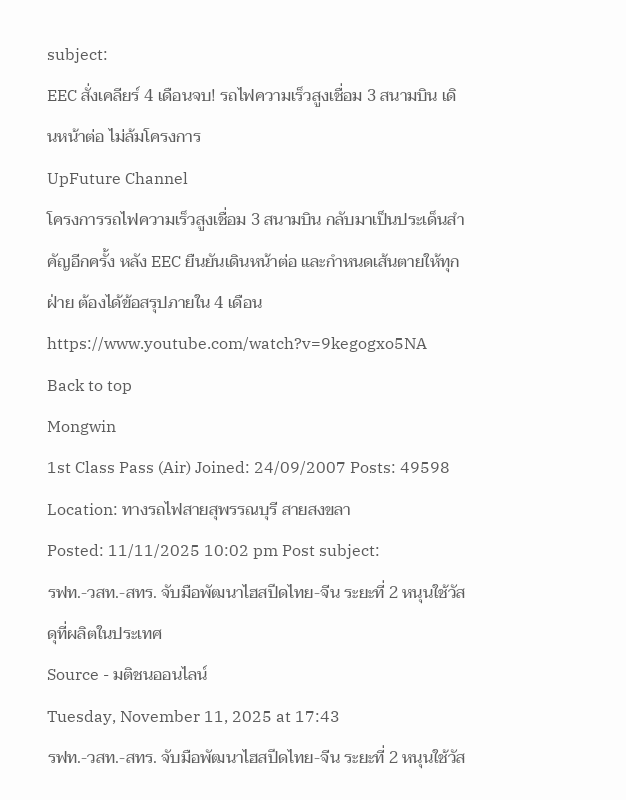subject:
EEC สั่งเคลียร์ 4 เดือนจบ! รถไฟความเร็วสูงเชื่อม 3 สนามบิน เดินหน้าต่อ ไม่ล้มโครงการ
UpFuture Channel
โครงการรถไฟความเร็วสูงเชื่อม 3 สนามบิน กลับมาเป็นประเด็นสำคัญอีกครั้ง หลัง EEC ยืนยันเดินหน้าต่อ และกำหนดเส้นตายให้ทุกฝ่าย ต้องได้ข้อสรุปภายใน 4 เดือน
https://www.youtube.com/watch?v=9kegogxo5NA
Back to top
Mongwin
1st Class Pass (Air) Joined: 24/09/2007 Posts: 49598
Location: ทางรถไฟสายสุพรรณบุรี สายสงขลา
Posted: 11/11/2025 10:02 pm Post subject:
รฟท.-วสท.-สทร. จับมือพัฒนาไฮสปีดไทย-จีน ระยะที่ 2 หนุนใช้วัสดุที่ผลิตในประเทศ
Source - มติชนออนไลน์
Tuesday, November 11, 2025 at 17:43
รฟท.-วสท.-สทร. จับมือพัฒนาไฮสปีดไทย-จีน ระยะที่ 2 หนุนใช้วัส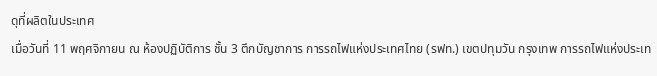ดุที่ผลิตในประเทศ
เมื่อวันที่ 11 พฤศจิกายน ณ ห้องปฏิบัติการ ชั้น 3 ตึกบัญชาการ การรถไฟแห่งประเทศไทย (รฟท.) เขตปทุมวัน กรุงเทพ การรถไฟแห่งประเท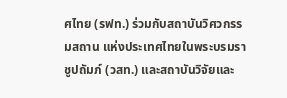ศไทย (รฟท.) ร่วมกับสถาบันวิศวกรรมสถาน แห่งประเทศไทยในพระบรมราชูปถัมภ์ (วสท.) และสถาบันวิจัยและ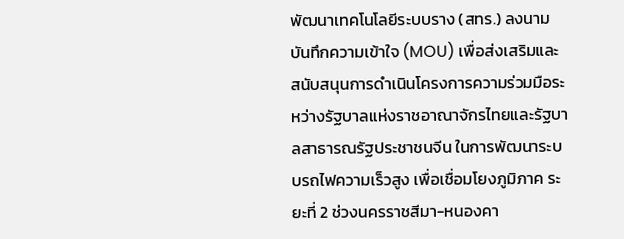พัฒนาเทคโนโลยีระบบราง (สทร.) ลงนามบันทึกความเข้าใจ (MOU) เพื่อส่งเสริมและสนับสนุนการดำเนินโครงการความร่วมมือระหว่างรัฐบาลแห่งราชอาณาจักรไทยและรัฐบาลสาธารณรัฐประชาชนจีน ในการพัฒนาระบบรถไฟความเร็วสูง เพื่อเชื่อมโยงภูมิภาค ระยะที่ 2 ช่วงนครราชสีมา-หนองคา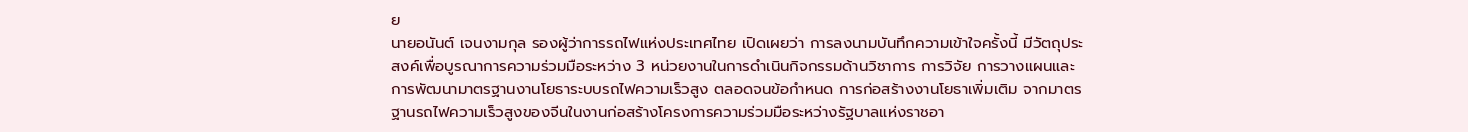ย
นายอนันต์ เจนงามกุล รองผู้ว่าการรถไฟแห่งประเทศไทย เปิดเผยว่า การลงนามบันทึกความเข้าใจครั้งนี้ มีวัตถุประสงค์เพื่อบูรณาการความร่วมมือระหว่าง 3 หน่วยงานในการดำเนินกิจกรรมด้านวิชาการ การวิจัย การวางแผนและการพัฒนามาตรฐานงานโยธาระบบรถไฟความเร็วสูง ตลอดจนข้อกำหนด การก่อสร้างงานโยธาเพิ่มเติม จากมาตรฐานรถไฟความเร็วสูงของจีนในงานก่อสร้างโครงการความร่วมมือระหว่างรัฐบาลแห่งราชอา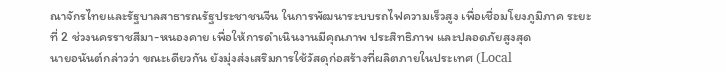ณาจักรไทยและรัฐบาลสาธารณรัฐประชาชนจีน ในการพัฒนาระบบรถไฟความเร็วสูง เพื่อเชื่อมโยงภูมิภาค ระยะที่ 2 ช่วงนครราชสีมา-หนองคาย เพื่อให้การดำเนินงานมีคุณภาพ ประสิทธิภาพ และปลอดภัยสูงสุด
นายอนันต์กล่าวว่า ขณะเดียวกัน ยังมุ่งส่งเสริมการใช้วัสดุก่อสร้างที่ผลิตภายในประเทศ (Local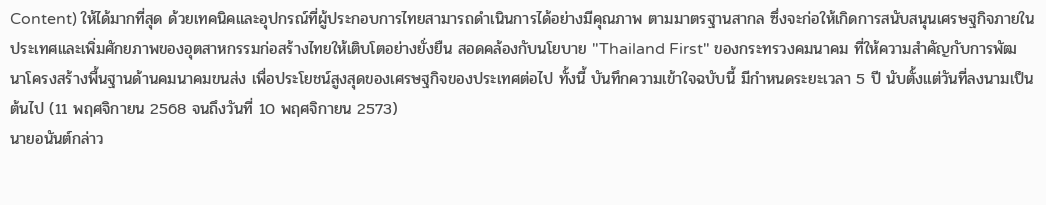Content) ให้ได้มากที่สุด ด้วยเทคนิคและอุปกรณ์ที่ผู้ประกอบการไทยสามารถดำเนินการได้อย่างมีคุณภาพ ตามมาตรฐานสากล ซึ่งจะก่อให้เกิดการสนับสนุนเศรษฐกิจภายในประเทศและเพิ่มศักยภาพของอุตสาหกรรมก่อสร้างไทยให้เติบโตอย่างยั่งยืน สอดคล้องกับนโยบาย "Thailand First" ของกระทรวงคมนาคม ที่ให้ความสำคัญกับการพัฒนาโครงสร้างพื้นฐานด้านคมนาคมขนส่ง เพื่อประโยชน์สูงสุดของเศรษฐกิจของประเทศต่อไป ทั้งนี้ บันทึกความเข้าใจฉบับนี้ มีกำหนดระยะเวลา 5 ปี นับตั้งแต่วันที่ลงนามเป็นต้นไป (11 พฤศจิกายน 2568 จนถึงวันที่ 10 พฤศจิกายน 2573)
นายอนันต์กล่าว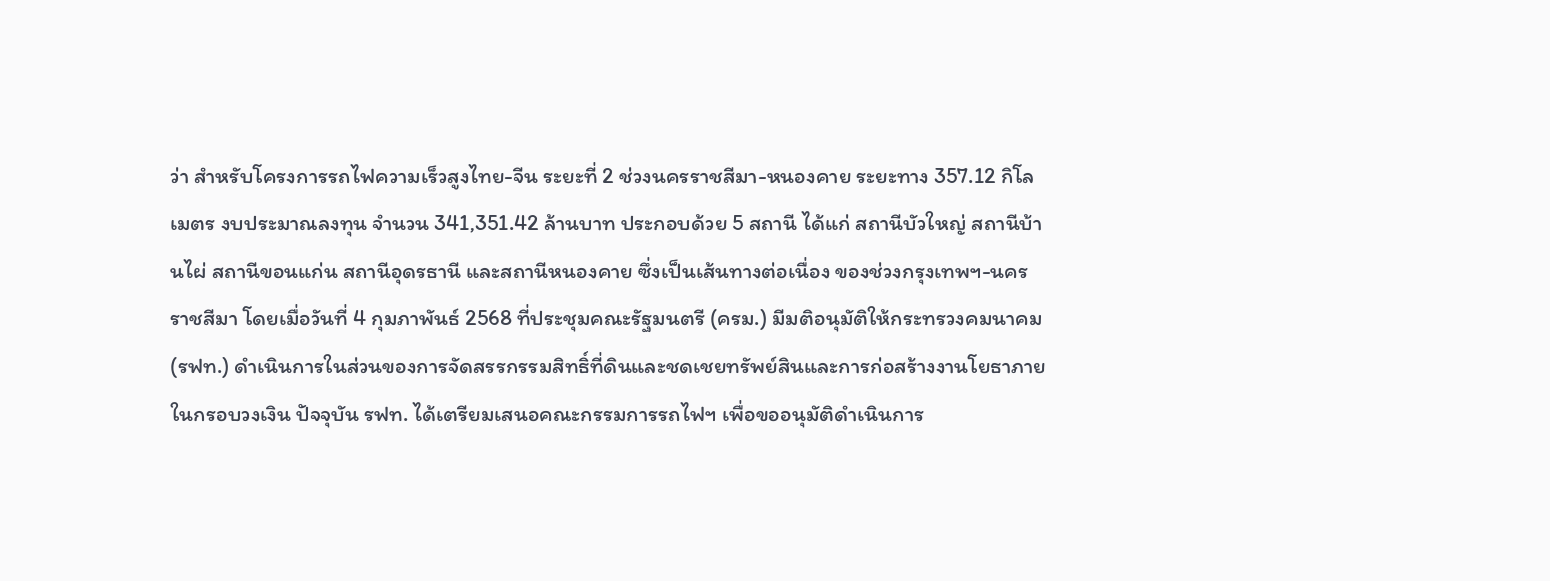ว่า สำหรับโครงการรถไฟความเร็วสูงไทย-จีน ระยะที่ 2 ช่วงนครราชสีมา-หนองคาย ระยะทาง 357.12 กิโลเมตร งบประมาณลงทุน จำนวน 341,351.42 ล้านบาท ประกอบด้วย 5 สถานี ได้แก่ สถานีบัวใหญ่ สถานีบ้านไผ่ สถานีขอนแก่น สถานีอุดรธานี และสถานีหนองคาย ซึ่งเป็นเส้นทางต่อเนื่อง ของช่วงกรุงเทพฯ-นครราชสีมา โดยเมื่อวันที่ 4 กุมภาพันธ์ 2568 ที่ประชุมคณะรัฐมนตรี (ครม.) มีมติอนุมัติให้กระทรวงคมนาคม (รฟท.) ดำเนินการในส่วนของการจัดสรรกรรมสิทธิ์ที่ดินและชดเชยทรัพย์สินและการก่อสร้างงานโยธาภายในกรอบวงเงิน ปัจจุบัน รฟท. ได้เตรียมเสนอคณะกรรมการรถไฟฯ เพื่อขออนุมัติดำเนินการ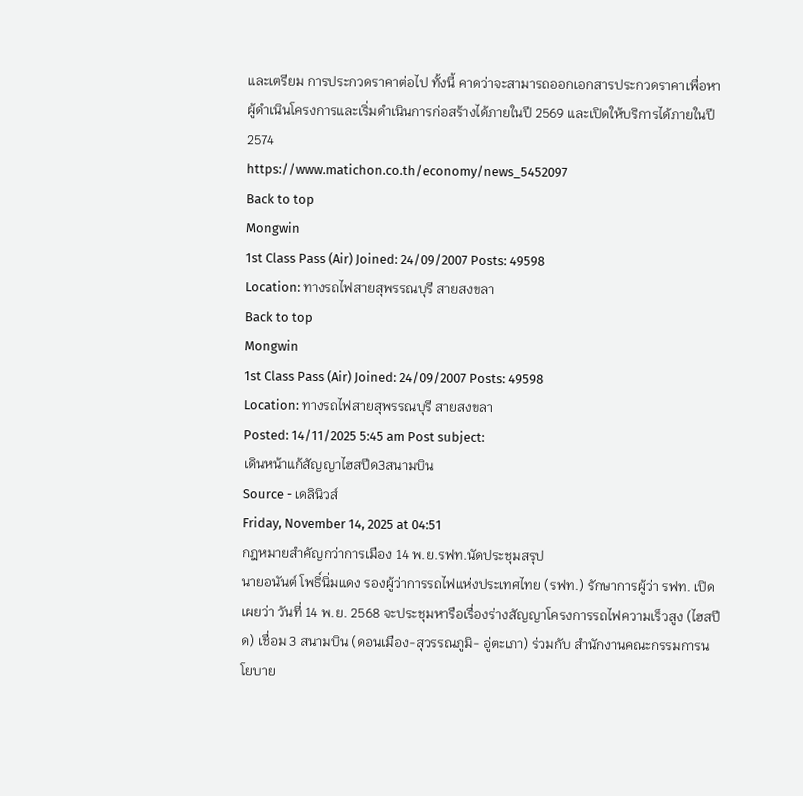และเตรียม การประกวดราคาต่อไป ทั้งนี้ คาดว่าจะสามารถออกเอกสารประกวดราคาเพื่อหาผู้ดำเนินโครงการและเริ่มดำเนินการก่อสร้างได้ภายในปี 2569 และเปิดให้บริการได้ภายในปี 2574
https://www.matichon.co.th/economy/news_5452097
Back to top
Mongwin
1st Class Pass (Air) Joined: 24/09/2007 Posts: 49598
Location: ทางรถไฟสายสุพรรณบุรี สายสงขลา
Back to top
Mongwin
1st Class Pass (Air) Joined: 24/09/2007 Posts: 49598
Location: ทางรถไฟสายสุพรรณบุรี สายสงขลา
Posted: 14/11/2025 5:45 am Post subject:
เดินหน้าแก้สัญญาไฮสปีด3สนามบิน
Source - เดลินิวส์
Friday, November 14, 2025 at 04:51
กฎหมายสำคัญกว่าการเมือง 14 พ.ย.รฟท.นัดประชุมสรุป
นายอนันต์ โพธิ์นิ่มแดง รองผู้ว่าการรถไฟแห่งประเทศไทย (รฟท.) รักษาการผู้ว่า รฟท. เปิดเผยว่า วันที่ 14 พ.ย. 2568 จะประชุมหารือเรื่องร่างสัญญาโครงการรถไฟความเร็วสูง (ไฮสปีด) เชื่อม 3 สนามบิน (ดอนเมือง-สุวรรณภูมิ- อู่ตะเภา) ร่วมกับ สำนักงานคณะกรรมการนโยบาย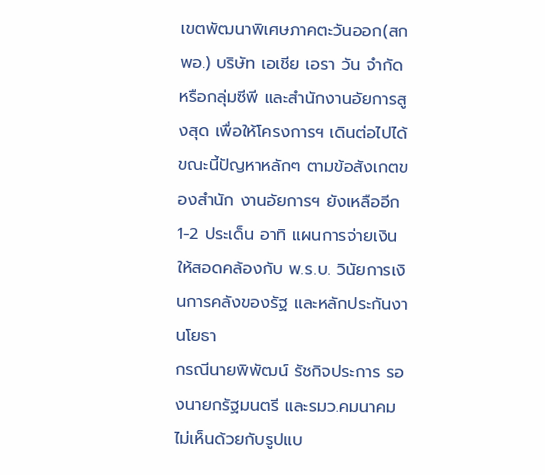เขตพัฒนาพิเศษภาคตะวันออก(สกพอ.) บริษัท เอเชีย เอรา วัน จำกัด หรือกลุ่มซีพี และสำนักงานอัยการสูงสุด เพื่อให้โครงการฯ เดินต่อไปได้ ขณะนี้ปัญหาหลักๆ ตามข้อสังเกตของสำนัก งานอัยการฯ ยังเหลืออีก 1-2 ประเด็น อาทิ แผนการจ่ายเงินให้สอดคล้องกับ พ.ร.บ. วินัยการเงินการคลังของรัฐ และหลักประกันงานโยธา
กรณีนายพิพัฒน์ รัชกิจประการ รองนายกรัฐมนตรี และรมว.คมนาคม ไม่เห็นด้วยกับรูปแบ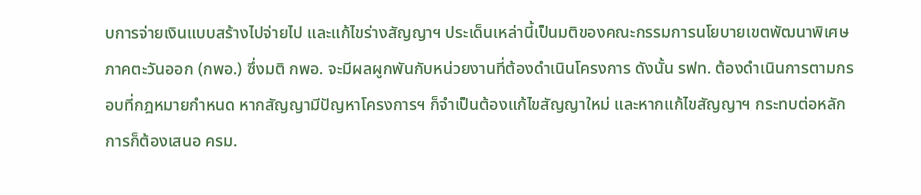บการจ่ายเงินแบบสร้างไปจ่ายไป และแก้ไขร่างสัญญาฯ ประเด็นเหล่านี้เป็นมติของคณะกรรมการนโยบายเขตพัฒนาพิเศษภาคตะวันออก (กพอ.) ซึ่งมติ กพอ. จะมีผลผูกพันกับหน่วยงานที่ต้องดำเนินโครงการ ดังนั้น รฟท. ต้องดำเนินการตามกรอบที่กฎหมายกำหนด หากสัญญามีปัญหาโครงการฯ ก็จำเป็นต้องแก้ไขสัญญาใหม่ และหากแก้ไขสัญญาฯ กระทบต่อหลักการก็ต้องเสนอ ครม.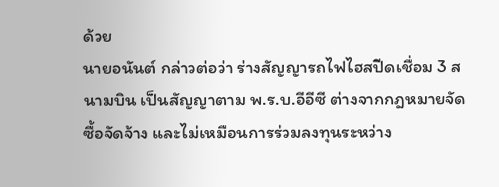ด้วย
นายอนันต์ กล่าวต่อว่า ร่างสัญญารถไฟไฮสปีดเชื่อม 3 สนามบิน เป็นสัญญาตาม พ.ร.บ.อีอีซี ต่างจากกฎหมายจัด ซื้อจัดจ้าง และไม่เหมือนการร่วมลงทุนระหว่าง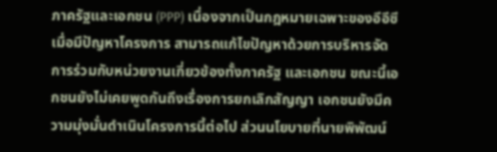ภาครัฐและเอกชน (PPP) เนื่องจากเป็นกฎหมายเฉพาะของอีอีซี เมื่อมีปัญหาโครงการ สามารถแก้ไขปัญหาด้วยการบริหารจัดการร่วมกับหน่วยงานเกี่ยวข้องทั้งภาครัฐ และเอกชน ขณะนี้เอกชนยังไม่เคยพูดกันถึงเรื่องการยกเลิกสัญญา เอกชนยังมีความมุ่งมั่นดำเนินโครงการนี้ต่อไป ส่วนนโยบายที่นายพิพัฒน์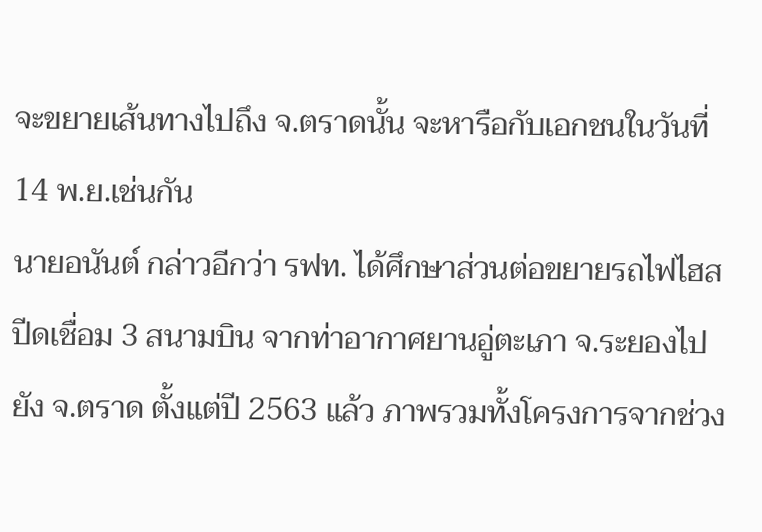จะขยายเส้นทางไปถึง จ.ตราดนั้น จะหารือกับเอกชนในวันที่ 14 พ.ย.เช่นกัน
นายอนันต์ กล่าวอีกว่า รฟท. ได้ศึกษาส่วนต่อขยายรถไฟไฮสปีดเชื่อม 3 สนามบิน จากท่าอากาศยานอู่ตะเภา จ.ระยองไปยัง จ.ตราด ตั้งแต่ปี 2563 แล้ว ภาพรวมทั้งโครงการจากช่วง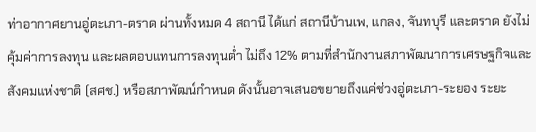ท่าอากาศยานอู่ตะเภา-ตราด ผ่านทั้งหมด 4 สถานี ได้แก่ สถานีบ้านเพ, แกลง, จันทบุรี และตราด ยังไม่คุ้มค่าการลงทุน และผลตอบแทนการลงทุนต่ำ ไม่ถึง 12% ตามที่สำนักงานสภาพัฒนาการเศรษฐกิจและสังคมแห่งชาติ (สศช.) หรือสภาพัฒน์กำหนด ดังนั้นอาจเสนอขยายถึงแค่ช่วงอู่ตะเภา-ระยอง ระยะ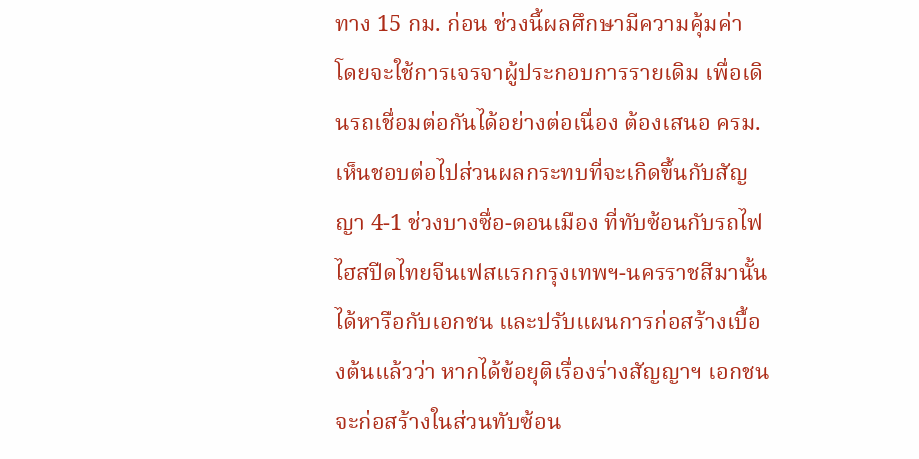ทาง 15 กม. ก่อน ช่วงนี้ผลศึกษามีความคุ้มค่า โดยจะใช้การเจรจาผู้ประกอบการรายเดิม เพื่อเดินรถเชื่อมต่อกันได้อย่างต่อเนื่อง ต้องเสนอ ครม.เห็นชอบต่อไปส่วนผลกระทบที่จะเกิดขึ้นกับสัญญา 4-1 ช่วงบางซื่อ-ดอนเมือง ที่ทับซ้อนกับรถไฟไฮสปีดไทยจีนเฟสแรกกรุงเทพฯ-นครราชสีมานั้น ได้หารือกับเอกชน และปรับแผนการก่อสร้างเบื้องต้นแล้วว่า หากได้ข้อยุติเรื่องร่างสัญญาฯ เอกชนจะก่อสร้างในส่วนทับซ้อน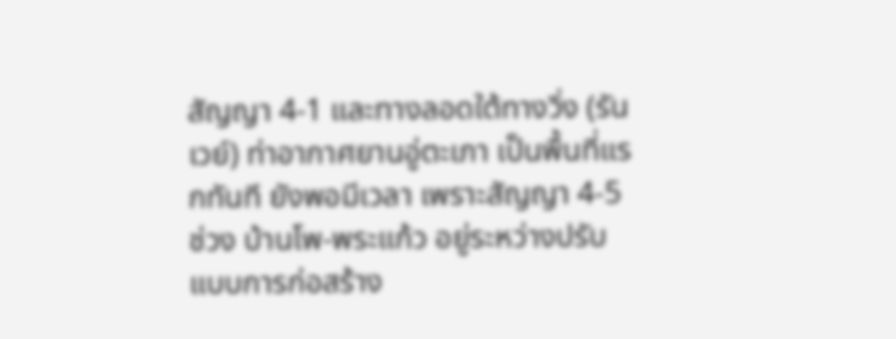สัญญา 4-1 และทางลอดใต้ทางวิ่ง (รันเวย์) ท่าอากาศยานอู่ตะเภา เป็นพื้นที่แรกทันที ยังพอมีเวลา เพราะสัญญา 4-5 ช่วง บ้านโพ-พระแก้ว อยู่ระหว่างปรับแบบการก่อสร้าง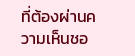ที่ต้องผ่านความเห็นชอ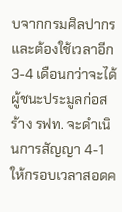บจากกรมศิลปากร และต้องใช้เวลาอีก 3-4 เดือนกว่าจะได้ผู้ชนะประมูลก่อสร้าง รฟท. จะดำเนินการสัญญา 4-1 ให้กรอบเวลาสอดค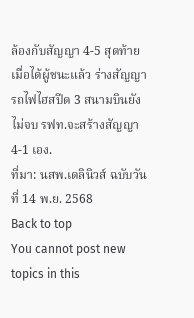ล้องกับสัญญา 4-5 สุดท้ายเมื่อได้ผู้ชนะแล้ว ร่างสัญญารถไฟไฮสปีด 3 สนามบินยังไม่จบ รฟท.จะสร้างสัญญา 4-1 เอง.
ที่มา: นสพ.เดลินิวส์ ฉบับวันที่ 14 พ.ย. 2568
Back to top
You cannot post new topics in this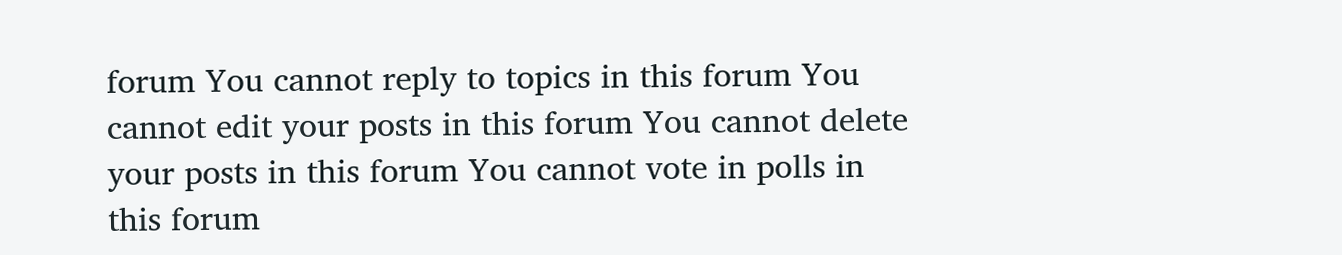forum You cannot reply to topics in this forum You cannot edit your posts in this forum You cannot delete your posts in this forum You cannot vote in polls in this forum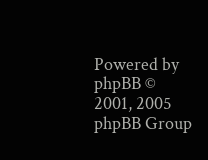Powered by phpBB © 2001, 2005 phpBB Group